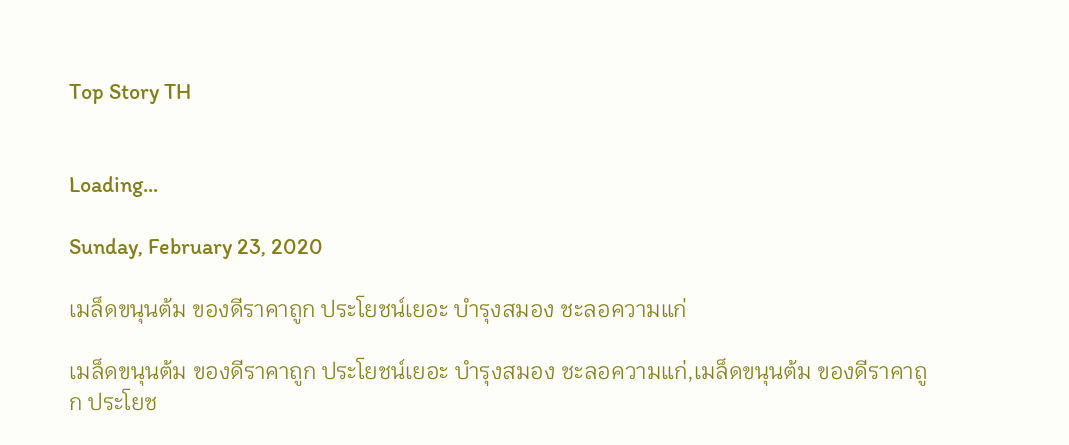Top Story TH


Loading...

Sunday, February 23, 2020

เมล็ดขนุนต้ม ของดีราคาถูก ประโยชน์เยอะ บำรุงสมอง ชะลอความแก่

เมล็ดขนุนต้ม ของดีราคาถูก ประโยชน์เยอะ บำรุงสมอง ชะลอความแก่,เมล็ดขนุนต้ม ของดีราคาถูก ประโยช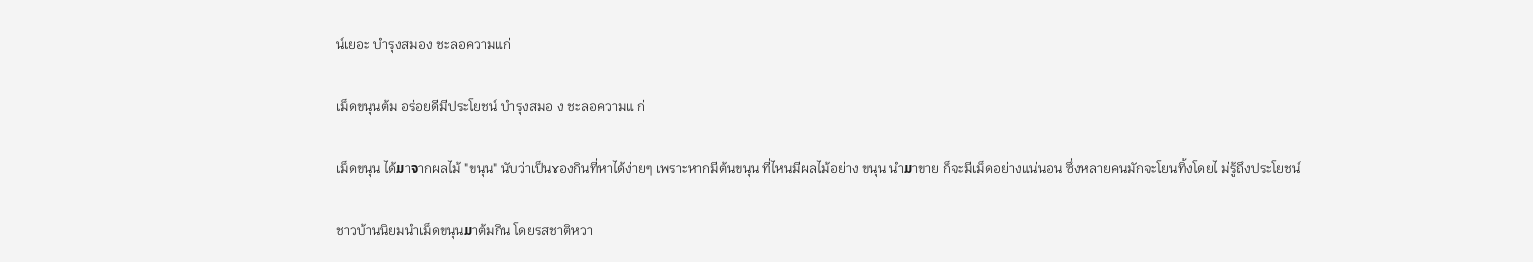น์เยอะ บำรุงสมอง ชะลอความแก่

เม็ดขนุนต้ม อร่อยดีมีประโยชน์ บำรุงสมอ ง ชะลอความแ ก่

เม็ดขนุน ได้ມาຈากผลไม้ "ขนุน" นับว่าเป็นɤองกินที่หาได้ง่ายๆ เพราะหากมีต้นขนุน ที่ไหนมีผลไม้อย่าง ขนุน นำມาขาย ก็จะมีเม็ดอย่างแน่นอน ซึ่งหลายคนมักจะโยนทิ้งโดยไ ม่รู้ถึงประโยชน์

ชาวบ้านนิยมนำเม็ดขนุนມาต้มกิน โดยรสชาติหวา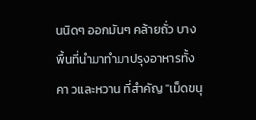นนิดๆ ออกมันๆ คล้ายถั่ว บางพื้นที่นำມาทำມาปรุงอาหารทั้งคา วและหวาน ที่สำคัญ "เม็ดขนุ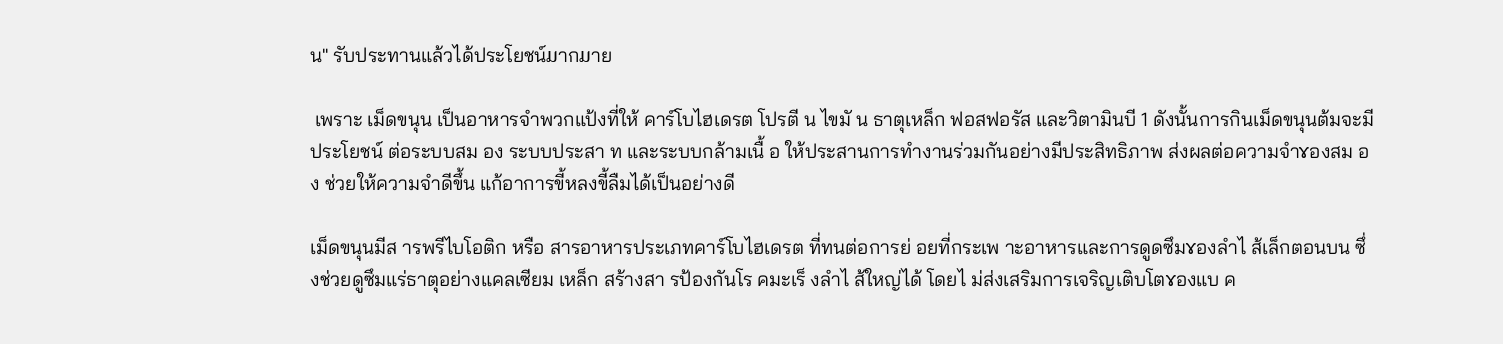น" รับประทานแล้วได้ประโยชน์ມากມาย

 เพราะ เม็ดขนุน เป็นอาหารจำพวกแป้งที่ให้ คาร์โบไฮเดรต โปรตี น ไขมั น ธาตุเหล็ก ฟอสฟอรัส และวิตามินบี 1 ดังนั้นการกินเม็ดขนุนต้มจะมีประโยชน์ ต่อระบบสม อง ระบบประสา ท และระบบกล้ามเนื้ อ ให้ประสานการทำงานร่วมกันอย่างมีประสิทธิภาพ ส่งผลต่อความจำɤองสม อง ช่วยให้ความจำดีขึ้น แก้อาการขี้หลงขี้ลืมได้เป็นอย่างดี

เม็ดขนุนมีส ารพรีไบโอติก หรือ สารอาหารประเภทคาร์โบไฮเดรต ที่ทนต่อการย่ อยที่กระเพ าะอาหารและการดูดซึมɤองลำไ ส้เล็กตอนบน ซึ่งช่วยดูซึมแร่ธาตุอย่างแคลเซียม เหล็ก สร้างสา รป้องกันโร คมะเร็ งลำไ ส้ใหญ่ได้ โดยไ ม่ส่งเสริมการเจริญเติบโตɤองแบ ค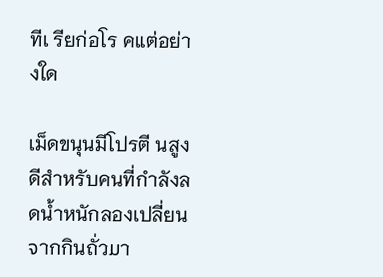ทีเ รียก่อโร คแต่อย่างใด

เม็ดขนุนมีโปรตี นสูง ดีสำหรับคนที่กำลังลดน้ำหนักลองเปลี่ยนຈากกินถั่วມา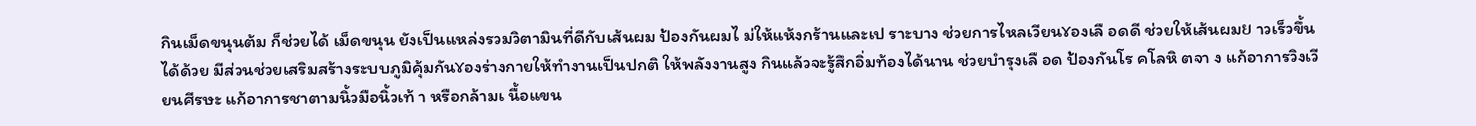กินเม็ดขนุนต้ม ก็ช่วยได้ เม็ดขนุน ยังเป็นแหล่งรวมวิตามินที่ดีกับเส้นผม ป้องกันผมไ ม่ให้แห้งกร้านและเป ราะบาง ช่วยการไหลเวียนɤองเลื อดดี ช่วยให้เส้นผมຍ าวเร็วขึ้นได้ด้วย มีส่วนช่วยเสริมสร้างระบบภูมิคุ้มกันɤองร่างกายให้ทำงานเป็นปกติ ให้พลังงานสูง กินแล้วจะรู้สึกอิ่มท้องได้นาน ช่วยบำรุงเลื อด ป้องกันโร คโลหิ ตจา ง แก้อาการวิงเวียนศีรษะ แก้อาการชาตามนิ้วมือนิ้วเท้ า หรือกล้ามเ นื้อแขน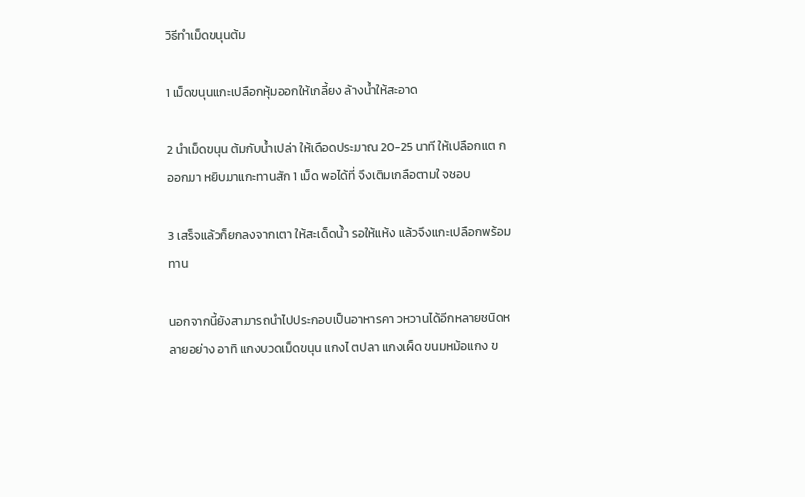วิธีทำเม็ดขนุนต้ม

1 เม็ดขนุนแกะเปลือกหุ้มออกให้เกลี้ยง ล้างน้ำให้สะอาด

2 นำเม็ดขนุน ต้มกับน้ำเปล่า ให้เดือดประມาณ 20-25 นาที ให้เปลือกแต กออกມา หยิบມาแกะทานสัก 1 เม็ด พอได้ที่ จึงเติมเกลือตามใ จชอบ

3 เสร็จแล้วก็ยกลงຈากเตา ให้สะเด็ดน้ำ รอให้แห้ง แล้วจึงแกะเปลือกพร้อมทาน

นอกຈากนี้ยังสาມารถนำไปประกอบเป็นอาหารคา วหวานได้อีกหลายชนิดหลายอย่าง อาทิ แกงบวดเม็ดขนุน แกงไ ตปลา แกงเผ็ด ขนมหม้อแกง ข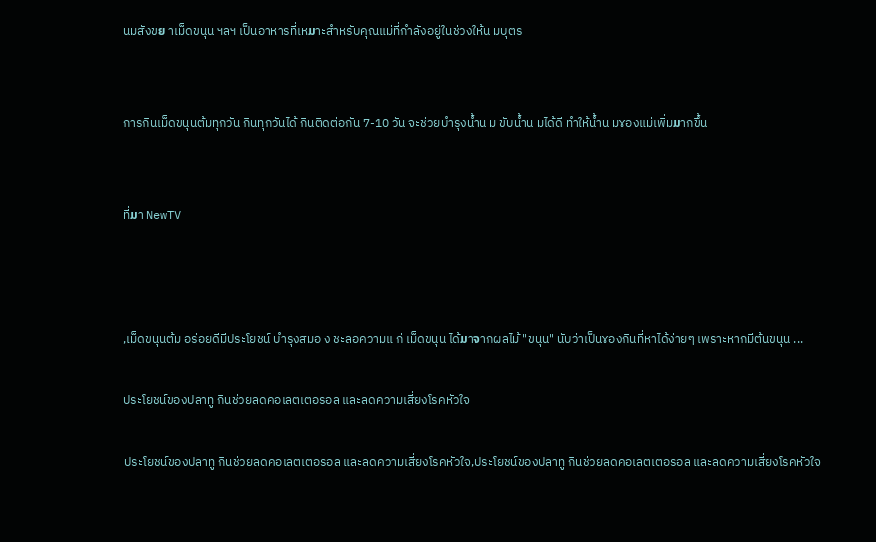นมสังขຍ าเม็ดขนุน ฯลฯ เป็นอาหารที่เหມาะสำหรับคุณแม่ที่กำลังอยู่ในช่วงให้น มบุตร


การกินเม็ดขนุนต้มทุกวัน กินทุกวันได้ กินติดต่อกัน 7-10 วัน จะช่วยบำรุงน้ำน ม ขับน้ำน มได้ดี ทำให้น้ำน มɤองแม่เพิ่มມากขึ้น


ที่ມา NewTV



,เม็ดขนุนต้ม อร่อยดีมีประโยชน์ บำรุงสมอ ง ชะลอความแ ก่ เม็ดขนุน ได้ມาຈากผลไม้ "ขนุน" นับว่าเป็นɤองกินที่หาได้ง่ายๆ เพราะหากมีต้นขนุน ...

ประโยชน์ของปลาทู กินช่วยลดคอเลตเตอรอล และลดความเสี่ยงโรคหัวใจ

ประโยชน์ของปลาทู กินช่วยลดคอเลตเตอรอล และลดความเสี่ยงโรคหัวใจ,ประโยชน์ของปลาทู กินช่วยลดคอเลตเตอรอล และลดความเสี่ยงโรคหัวใจ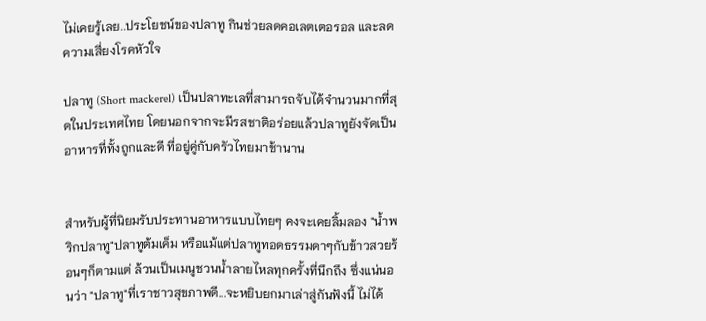ไม่เคยรู้เลย..ประโยชน์ของปลาทู กินช่วยลดคอเลตเตอรอล และลดความเสี่ยงโรคหัวใจ

ปลาทู (Short mackerel) เป็นปลาทะเลที่สามารถจับได้จำนวนมากที่สุดในประเทศไทย โดยนอกจากจะมีรสชาติอร่อยแล้วปลาทูยังจัดเป็นอาหารที่ทั้งถูกและดี ที่อยู่คู่กับครัวไทยมาช้านาน


สำหรับผู้ที่นิยมรับประทานอาหารแบบไทยๆ คงจะเคยลิ้มลอง "น้ำพริกปลาทู"ปลาทูต้มเค็ม หรือแม้แต่ปลาทูทอดธรรมดาๆกับข้าวสวยร้อนๆก็ตามแต่ ล้วนเป็นเมนูชวนน้ำลายไหลทุกครั้งที่นึกถึง ซึ่งแน่นอนว่า "ปลาทู"ที่เราชาวสุขภาพดี...จะหยิบยกมาเล่าสู่กันฟังนี้ ไม่ได้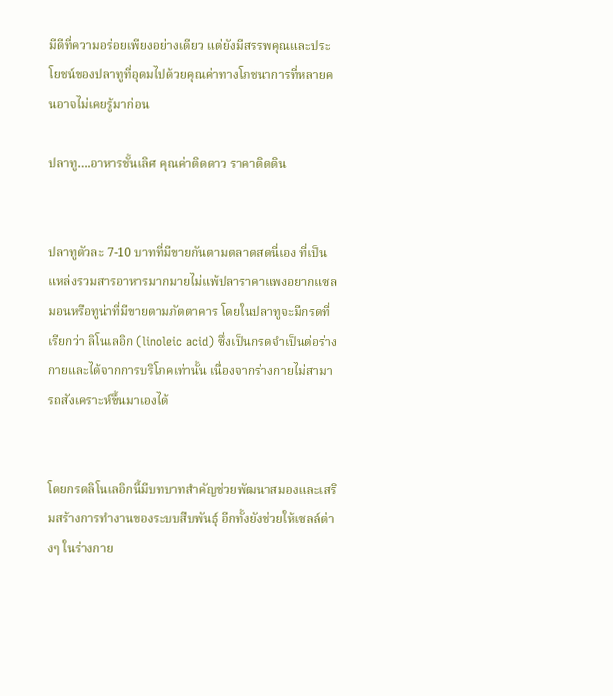มีดีที่ความอร่อยเพียงอย่างเดียว แต่ยังมีสรรพคุณและประโยชน์ของปลาทูที่อุดมไปด้วยคุณค่าทางโภชนาการที่หลายคนอาจไม่เคยรู้มาก่อน

ปลาทู….อาหารชั้นเลิศ คุณค่าติดดาว ราคาติดดิน


ปลาทูตัวละ 7-10 บาทที่มีขายกันตามตลาดสดนี่เอง ที่เป็นแหล่งรวมสารอาหารมากมายไม่แพ้ปลาราคาแพงอยากแซลมอนหรือทูน่าที่มีขายตามภัตตาคาร โดยในปลาทูจะมีกรดที่เรียกว่า ลิโนเลอิก (linoleic acid) ซึ่งเป็นกรดจำเป็นต่อร่างกายและได้จากการบริโภคเท่านั้น เนื่องจากร่างกายไม่สามารถสังเคราะห์ขึ้นมาเองได้


โดยกรดลิโนเลอิกนี้มีบทบาทสำคัญช่วยพัฒนาสมองและเสริมสร้างการทำงานของระบบสืบพันธุ์ อีกทั้งยังช่วยให้เซลล์ต่างๆ ในร่างกาย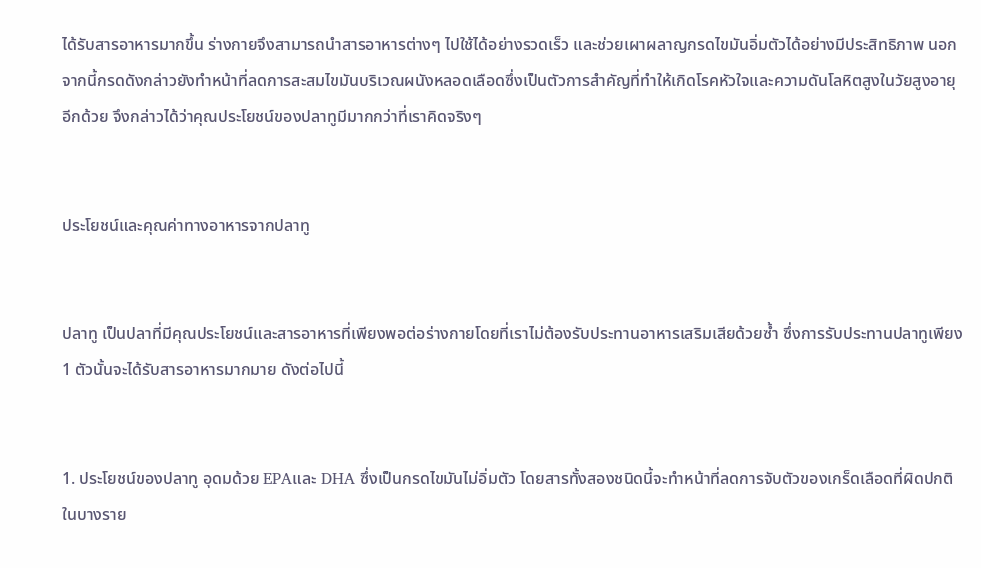ได้รับสารอาหารมากขึ้น ร่างกายจึงสามารถนำสารอาหารต่างๆ ไปใช้ได้อย่างรวดเร็ว และช่วยเผาผลาญกรดไขมันอิ่มตัวได้อย่างมีประสิทธิภาพ นอกจากนี้กรดดังกล่าวยังทำหน้าที่ลดการสะสมไขมันบริเวณผนังหลอดเลือดซึ่งเป็นตัวการสำคัญที่ทำให้เกิดโรคหัวใจและความดันโลหิตสูงในวัยสูงอายุอีกด้วย จึงกล่าวได้ว่าคุณประโยชน์ของปลาทูมีมากกว่าที่เราคิดจริงๆ


ประโยชน์และคุณค่าทางอาหารจากปลาทู


ปลาทู เป็นปลาที่มีคุณประโยชน์และสารอาหารที่เพียงพอต่อร่างกายโดยที่เราไม่ต้องรับประทานอาหารเสริมเสียด้วยซ้ำ ซึ่งการรับประทานปลาทูเพียง 1 ตัวนั้นจะได้รับสารอาหารมากมาย ดังต่อไปนี้


1. ประโยชน์ของปลาทู อุดมด้วย EPAและ DHA ซึ่งเป็นกรดไขมันไม่อิ่มตัว โดยสารทั้งสองชนิดนี้จะทำหน้าที่ลดการจับตัวของเกร็ดเลือดที่ผิดปกติ ในบางราย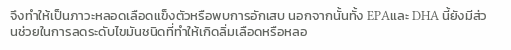จึงทำให้เป็นภาวะหลอดเลือดแข็งตัวหรือพบการอักเสบ นอกจากนั้นทั้ง EPAและ DHA นี้ยังมีส่วนช่วยในการลดระดับไขมันชนิดที่ทำให้เกิดลิ่มเลือดหรือหลอ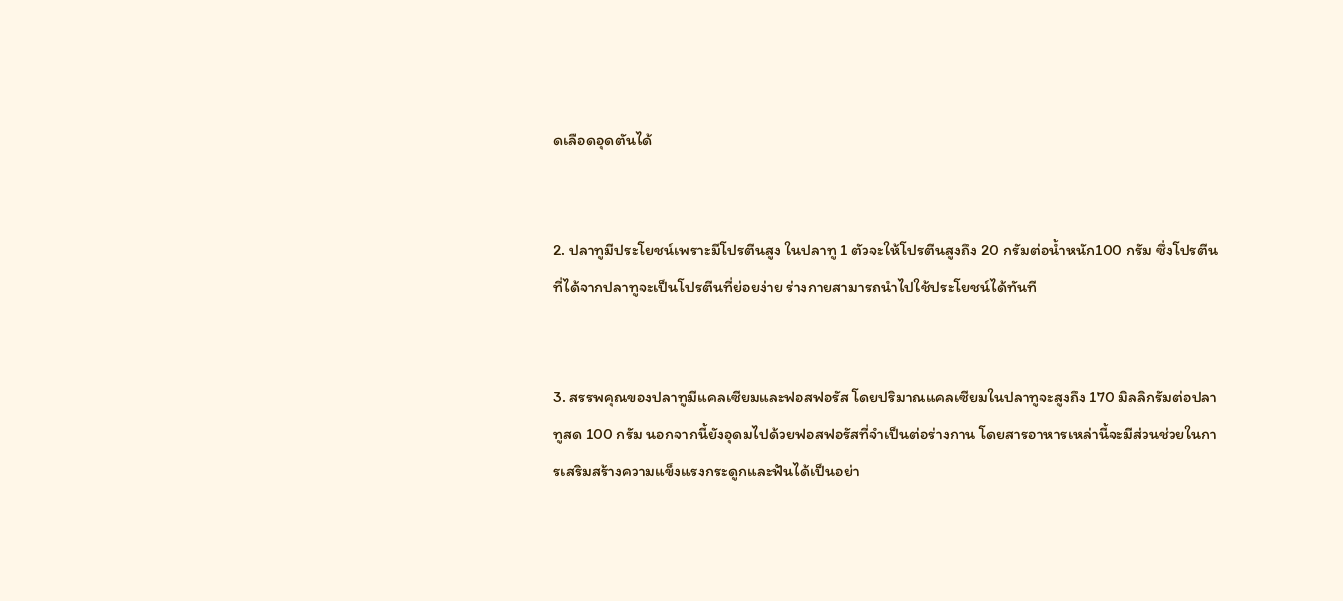ดเลือดอุดตันได้


2. ปลาทูมีประโยชน์เพราะมีโปรตีนสูง ในปลาทู 1 ตัวจะให้โปรตีนสูงถึง 20 กรัมต่อน้ำหนัก100 กรัม ซึ่งโปรตีนที่ได้จากปลาทูจะเป็นโปรตีนที่ย่อยง่าย ร่างกายสามารถนำไปใช้ประโยชน์ได้ทันที


3. สรรพคุณของปลาทูมีแคลเซียมและฟอสฟอรัส โดยปริมาณแคลเซียมในปลาทูจะสูงถึง 170 มิลลิกรัมต่อปลาทูสด 100 กรัม นอกจากนี้ยังอุดมไปด้วยฟอสฟอรัสที่จำเป็นต่อร่างกาน โดยสารอาหารเหล่านี้จะมีส่วนช่วยในการเสริมสร้างความแข็งแรงกระดูกและฟันได้เป็นอย่า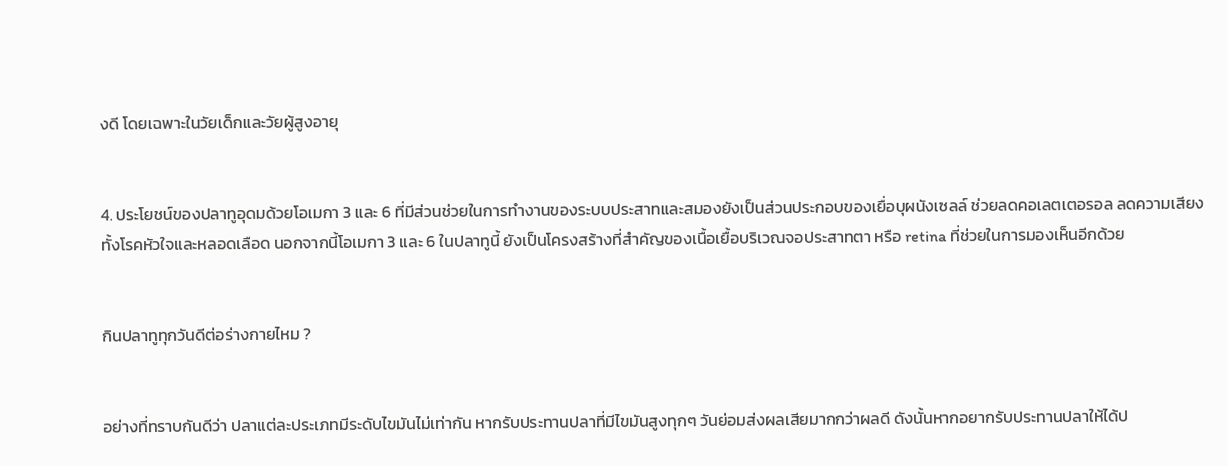งดี โดยเฉพาะในวัยเด็กและวัยผู้สูงอายุ


4. ประโยชน์ของปลาทูอุดมด้วยโอเมกา 3 และ 6 ที่มีส่วนช่วยในการทำงานของระบบประสาทและสมองยังเป็นส่วนประกอบของเยื่อบุผนังเซลล์ ช่วยลดคอเลตเตอรอล ลดความเสียงทั้งโรคหัวใจและหลอดเลือด นอกจากนี้โอเมกา 3 และ 6 ในปลาทูนี้ ยังเป็นโครงสร้างที่สำคัญของเนื้อเยื้อบริเวณจอประสาทตา หรือ retina ที่ช่วยในการมองเห็นอีกด้วย


กินปลาทูทุกวันดีต่อร่างกายไหม ?


อย่างที่ทราบกันดีว่า ปลาแต่ละประเภทมีระดับไขมันไม่เท่ากัน หากรับประทานปลาที่มีไขมันสูงทุกๆ วันย่อมส่งผลเสียมากกว่าผลดี ดังนั้นหากอยากรับประทานปลาให้ได้ป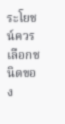ระโยชน์ควรเลือกชนิดของ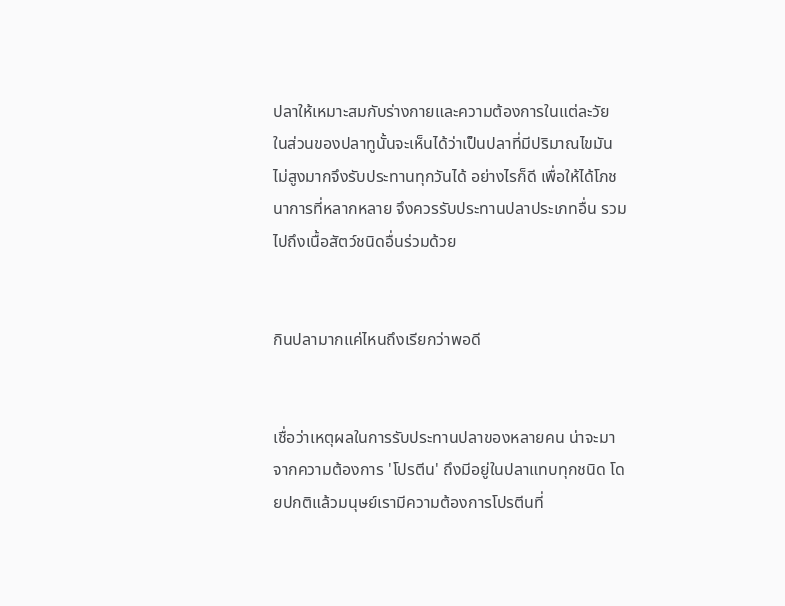ปลาให้เหมาะสมกับร่างกายและความต้องการในแต่ละวัย ในส่วนของปลาทูนั้นจะเห็นได้ว่าเป็นปลาที่มีปริมาณไขมันไม่สูงมากจึงรับประทานทุกวันได้ อย่างไรก็ดี เพื่อให้ได้โภชนาการที่หลากหลาย จึงควรรับประทานปลาประเภทอื่น รวมไปถึงเนื้อสัตว์ชนิดอื่นร่วมด้วย


กินปลามากแค่ไหนถึงเรียกว่าพอดี


เชื่อว่าเหตุผลในการรับประทานปลาของหลายคน น่าจะมาจากความต้องการ 'โปรตีน' ถึงมีอยู่ในปลาแทบทุกชนิด โดยปกติแล้วมนุษย์เรามีความต้องการโปรตีนที่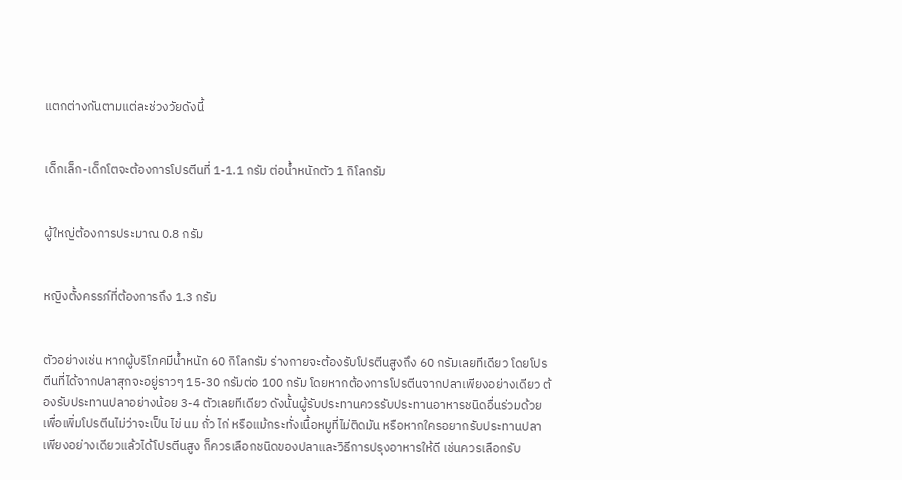แตกต่างกันตามแต่ละช่วงวัยดังนี้


เด็กเล็ก-เด็กโตจะต้องการโปรตีนที่ 1-1.1 กรัม ต่อน้ำหนักตัว 1 กิโลกรัม


ผู้ใหญ่ต้องการประมาณ 0.8 กรัม


หญิงตั้งครรภ์ที่ต้องการถึง 1.3 กรัม


ตัวอย่างเช่น หากผู้บริโภคมีน้ำหนัก 60 กิโลกรัม ร่างกายจะต้องรับโปรตีนสูงถึง 60 กรัมเลยทีเดียว โดยโปรตีนที่ได้จากปลาสุกจะอยู่ราวๆ 15-30 กรัมต่อ 100 กรัม โดยหากต้องการโปรตีนจากปลาเพียงอย่างเดียว ต้องรับประทานปลาอย่างน้อย 3-4 ตัวเลยทีเดียว ดังนั้นผู้รับประทานควรรับประทานอาหารชนิดอื่นร่วมด้วยเพื่อเพิ่มโปรตีนไม่ว่าจะเป็น ไข่ นม ถั่ว ไก่ หรือแม้กระทั่งเนื้อหมูที่ไม่ติดมัน หรือหากใครอยากรับประทานปลาเพียงอย่างเดียวแล้วได้โปรตีนสูง ก็ควรเลือกชนิดของปลาและวิธีการปรุงอาหารให้ดี เช่นควรเลือกรับ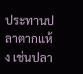ประทานปลาตากแห้ง เช่นปลา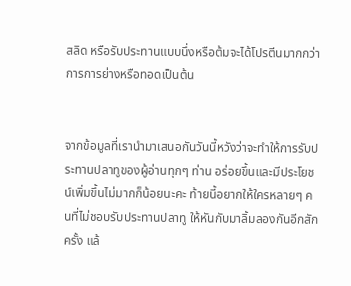สลิด หรือรับประทานแบบนึ่งหรือต้มจะได้โปรตีนมากกว่าการการย่างหรือทอดเป็นต้น


จากข้อมูลที่เรานำมาเสนอกันวันนี้หวังว่าจะทำให้การรับประทานปลาทูของผู้อ่านทุกๆ ท่าน อร่อยขึ้นและมีประโยชน์เพิ่มขึ้นไม่มากก็น้อยนะคะ ท้ายนี้อยากให้ใครหลายๆ คนที่ไม่ชอบรับประทานปลาทู ให้หันกับมาลิ้มลองกันอีกสักครั้ง แล้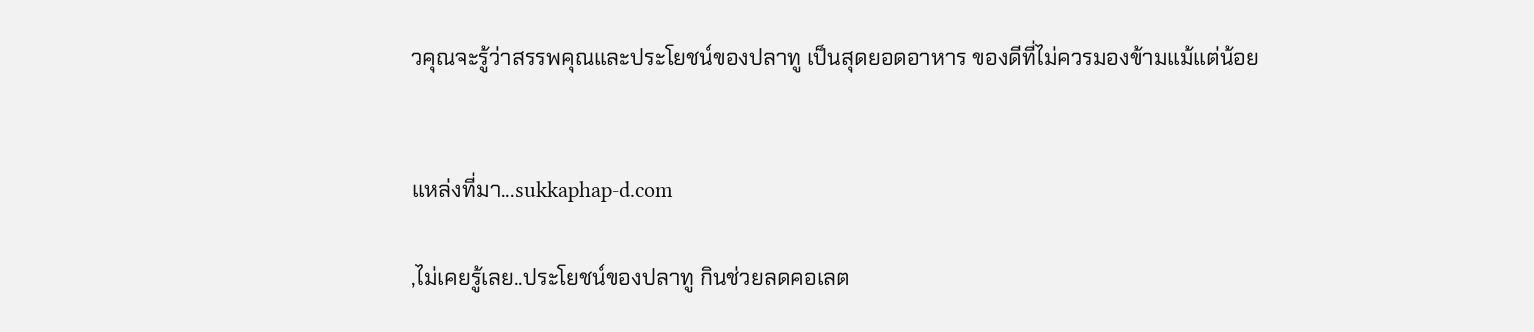วคุณจะรู้ว่าสรรพคุณและประโยชน์ของปลาทู เป็นสุดยอดอาหาร ของดีที่ไม่ควรมองข้ามแม้แต่น้อย


แหล่งที่มา...sukkaphap-d.com

,ไม่เคยรู้เลย..ประโยชน์ของปลาทู กินช่วยลดคอเลต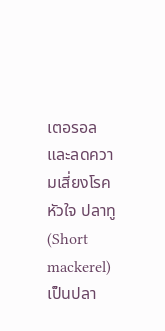เตอรอล และลดความเสี่ยงโรคหัวใจ ปลาทู (Short mackerel) เป็นปลา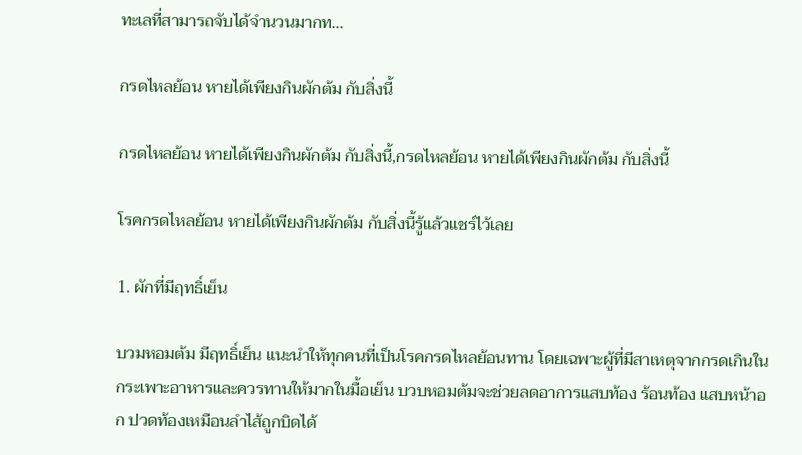ทะเลที่สามารถจับได้จำนวนมากท...

กรดไหลย้อน หายได้เพียงกินผักต้ม กับสิ่งนี้

กรดไหลย้อน หายได้เพียงกินผักต้ม กับสิ่งนี้,กรดไหลย้อน หายได้เพียงกินผักต้ม กับสิ่งนี้

โรคกรดไหลย้อน หายได้เพียงกินผักต้ม กับสิ่งนี้รู้แล้วแชร์ไว้เลย

1. ผักที่มีฤทธิ์เย็น

บวมหอมต้ม มีฤทธิ์เย็น แนะนำให้ทุกคนที่เป็นโรคกรดไหลย้อนทาน โดยเฉพาะผู้ที่มีสาเหตุจากกรดเกินในกระเพาะอาหารและควรทานให้มากในมื้อเย็น บวบหอมต้มจะช่วยลดอาการแสบท้อง ร้อนท้อง แสบหน้าอก ปวดท้องเหมือนลำไส้ถูกบิดได้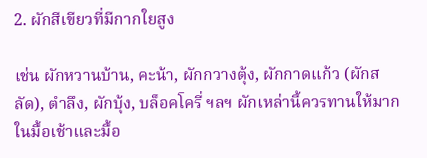2. ผักสีเขียวที่มีกากใยสูง

เช่น ผักหวานบ้าน, คะน้า, ผักกวางตุ้ง, ผักกาดแก้ว (ผักสลัด), ตำลึง, ผักบุ้ง, บล็อคโครี่ ฯลฯ ผักเหล่านี้ควรทานให้มากในมื้อเช้าและมื้อ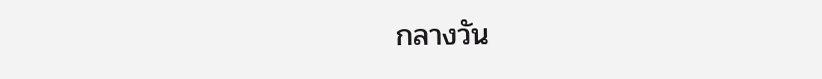กลางวัน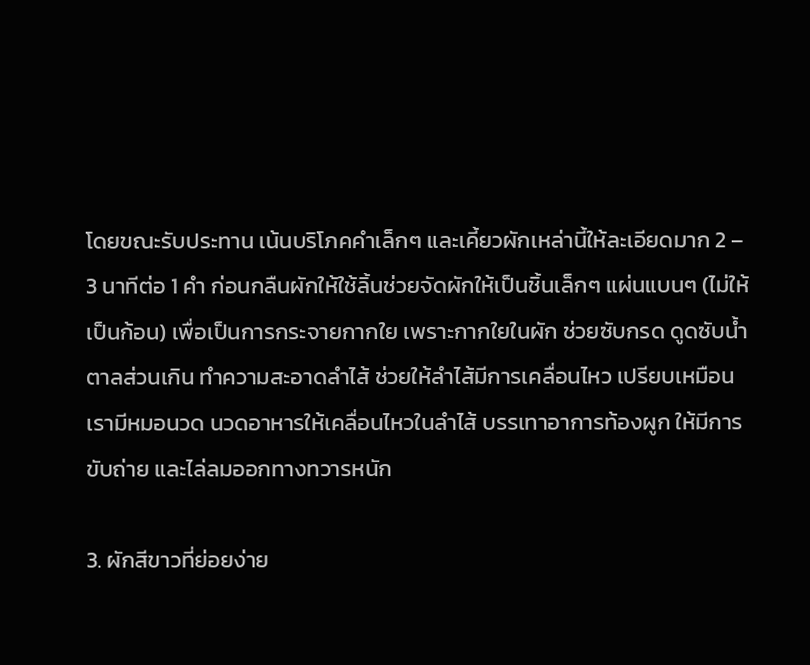โดยขณะรับประทาน เน้นบริโภคคำเล็กๆ และเคี้ยวผักเหล่านี้ให้ละเอียดมาก 2 – 3 นาทีต่อ 1 คำ ก่อนกลืนผักให้ใช้ลิ้นช่วยจัดผักให้เป็นชิ้นเล็กๆ แผ่นแบนๆ (ไม่ให้เป็นก้อน) เพื่อเป็นการกระจายกากใย เพราะกากใยในผัก ช่วยซับกรด ดูดซับน้ำตาลส่วนเกิน ทำความสะอาดลำไส้ ช่วยให้ลำไส้มีการเคลื่อนไหว เปรียบเหมือนเรามีหมอนวด นวดอาหารให้เคลื่อนไหวในลำไส้ บรรเทาอาการท้องผูก ให้มีการขับถ่าย และไล่ลมออกทางทวารหนัก

3. ผักสีขาวที่ย่อยง่าย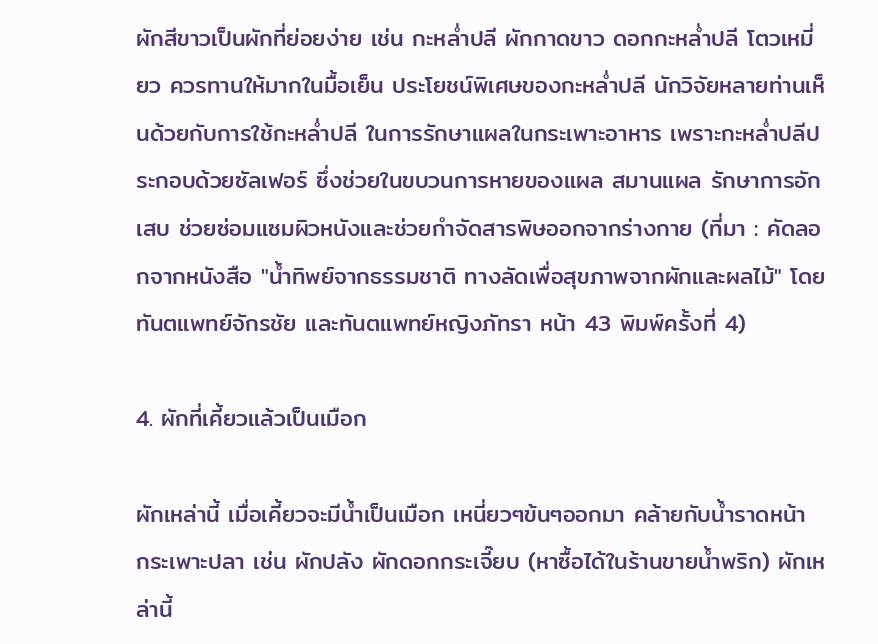ผักสีขาวเป็นผักที่ย่อยง่าย เช่น กะหล่ำปลี ผักกาดขาว ดอกกะหล่ำปลี โตวเหมี่ยว ควรทานให้มากในมื้อเย็น ประโยชน์พิเศษของกะหล่ำปลี นักวิจัยหลายท่านเห็นด้วยกับการใช้กะหล่ำปลี ในการรักษาแผลในกระเพาะอาหาร เพราะกะหล่ำปลีประกอบด้วยซัลเฟอร์ ซึ่งช่วยในขบวนการหายของแผล สมานแผล รักษาการอักเสบ ช่วยซ่อมแซมผิวหนังและช่วยกำจัดสารพิษออกจากร่างกาย (ที่มา : คัดลอกจากหนังสือ "น้ำทิพย์จากธรรมชาติ ทางลัดเพื่อสุขภาพจากผักและผลไม้" โดยทันตแพทย์จักรชัย และทันตแพทย์หญิงภัทรา หน้า 43 พิมพ์ครั้งที่ 4)

4. ผักที่เคี้ยวแล้วเป็นเมือก

ผักเหล่านี้ เมื่อเคี้ยวจะมีน้ำเป็นเมือก เหนี่ยวๆข้นๆออกมา คล้ายกับน้ำราดหน้า กระเพาะปลา เช่น ผักปลัง ผักดอกกระเจี๊ยบ (หาซื้อได้ในร้านขายน้ำพริก) ผักเหล่านี้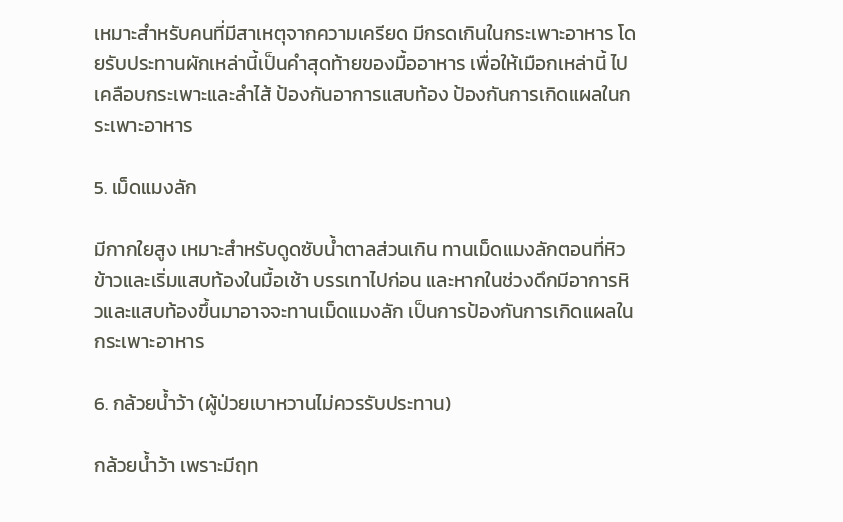เหมาะสำหรับคนที่มีสาเหตุจากความเครียด มีกรดเกินในกระเพาะอาหาร โดยรับประทานผักเหล่านี้เป็นคำสุดท้ายของมื้ออาหาร เพื่อให้เมือกเหล่านี้ ไปเคลือบกระเพาะและลำไส้ ป้องกันอาการแสบท้อง ป้องกันการเกิดแผลในกระเพาะอาหาร

5. เม็ดแมงลัก

มีกากใยสูง เหมาะสำหรับดูดซับน้ำตาลส่วนเกิน ทานเม็ดแมงลักตอนที่หิวข้าวและเริ่มแสบท้องในมื้อเช้า บรรเทาไปก่อน และหากในช่วงดึกมีอาการหิวและแสบท้องขึ้นมาอาจจะทานเม็ดแมงลัก เป็นการป้องกันการเกิดแผลในกระเพาะอาหาร

6. กล้วยน้ำว้า (ผู้ป่วยเบาหวานไม่ควรรับประทาน)

กล้วยน้ำว้า เพราะมีฤท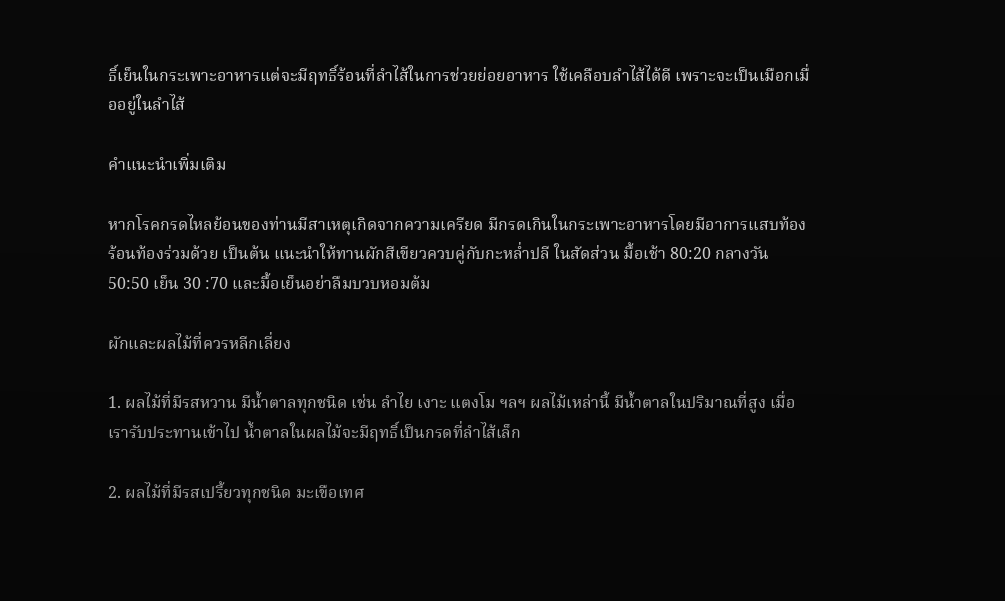ธิ์เย็นในกระเพาะอาหารแต่จะมีฤทธิ์ร้อนที่ลำไส้ในการช่วยย่อยอาหาร ใช้เคลือบลำไส้ได้ดี เพราะจะเป็นเมือกเมื่ออยู่ในลำไส้

คำแนะนำเพิ่มเติม

หากโรคกรดไหลย้อนของท่านมีสาเหตุเกิดจากความเครียด มีกรดเกินในกระเพาะอาหารโดยมีอาการแสบท้อง ร้อนท้องร่วมด้วย เป็นต้น แนะนำให้ทานผักสีเขียวควบคู่กับกะหล่ำปลี ในสัดส่วน มื้อเช้า 80:20 กลางวัน 50:50 เย็น 30 :70 และมื้อเย็นอย่าลืมบวบหอมต้ม

ผักและผลไม้ที่ควรหลีกเลี่ยง

1. ผลไม้ที่มีรสหวาน มีน้ำตาลทุกชนิด เช่น ลำไย เงาะ แตงโม ฯลฯ ผลไม้เหล่านี้ มีน้ำตาลในปริมาณที่สูง เมื่อเรารับประทานเข้าไป น้ำตาลในผลไม้จะมีฤทธิ์เป็นกรดที่ลำไส้เล็ก

2. ผลไม้ที่มีรสเปรี้ยวทุกชนิด มะเขือเทศ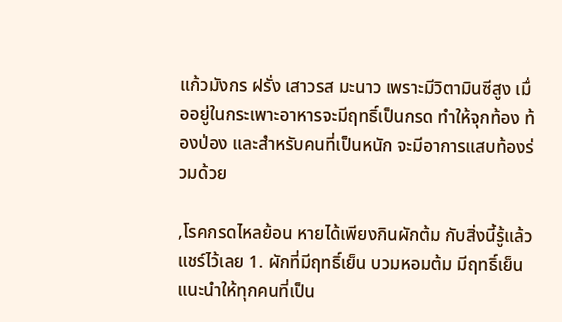แก้วมังกร ฝรั่ง เสาวรส มะนาว เพราะมีวิตามินซีสูง เมื่ออยู่ในกระเพาะอาหารจะมีฤทธิ์เป็นกรด ทำให้จุกท้อง ท้องป่อง และสำหรับคนที่เป็นหนัก จะมีอาการแสบท้องร่วมด้วย

,โรคกรดไหลย้อน หายได้เพียงกินผักต้ม กับสิ่งนี้รู้แล้วแชร์ไว้เลย 1. ผักที่มีฤทธิ์เย็น บวมหอมต้ม มีฤทธิ์เย็น แนะนำให้ทุกคนที่เป็น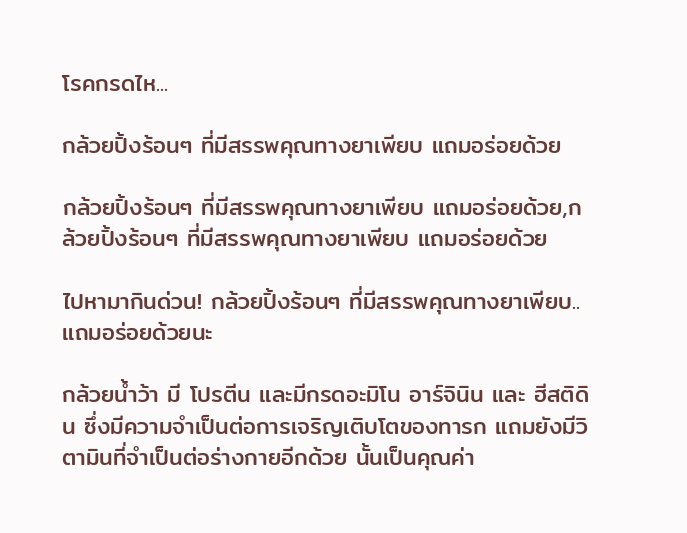โรคกรดไห...

กล้วยปิ้งร้อนๆ ที่มีสรรพคุณทางยาเพียบ แถมอร่อยด้วย

กล้วยปิ้งร้อนๆ ที่มีสรรพคุณทางยาเพียบ แถมอร่อยด้วย,กล้วยปิ้งร้อนๆ ที่มีสรรพคุณทางยาเพียบ แถมอร่อยด้วย

ไปหามากินด่วน! กล้วยปิ้งร้อนๆ ที่มีสรรพคุณทางยาเพียบ..แถมอร่อยด้วยนะ

กล้วยน้ำว้า มี โปรตีน และมีกรดอะมิโน อาร์จินิน และ ฮีสติดิน ซึ่งมีความจำเป็นต่อการเจริญเติบโตของทารก แถมยังมีวิตามินที่จำเป็นต่อร่างกายอีกด้วย นั้นเป็นคุณค่า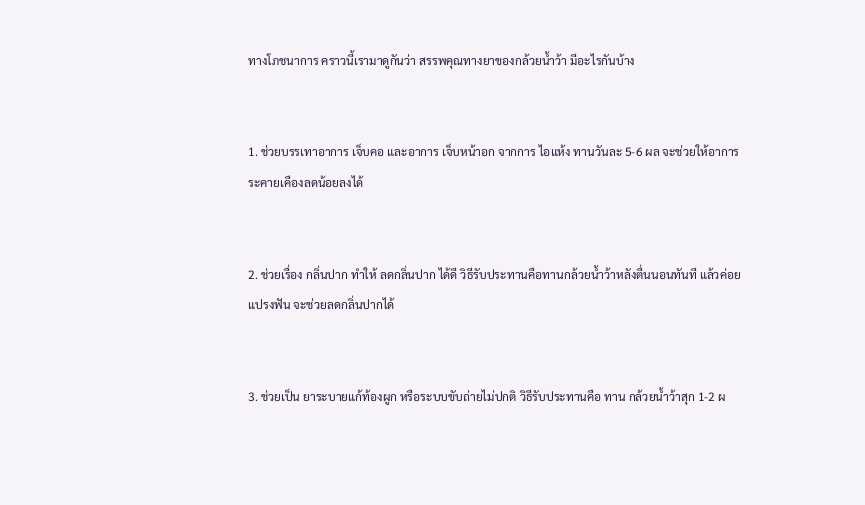ทางโภชนาการ คราวนี้เรามาดูกันว่า สรรพคุณทางยาของกล้วยน้ำว้า มีอะไรกันบ้าง


1. ช่วยบรรเทาอาการ เจ็บคอ และอาการ เจ็บหน้าอก จากการ ไอแห้ง ทานวันละ 5-6 ผล จะช่วยให้อาการระคายเคืองลดน้อยลงได้


2. ช่วยเรื่อง กลิ่นปาก ทำให้ ลดกลิ่นปาก ได้ดี วิธีรับประทานคือทานกล้วยน้ำว้าหลังตื่นนอนทันที แล้วค่อยแปรงฟัน จะช่วยลดกลิ่นปากได้


3. ช่วยเป็น ยาระบายแก้ท้องผูก หรือระบบขับถ่ายไม่ปกติ วิธีรับประทานคือ ทาน กล้วยน้ำว้าสุก 1-2 ผ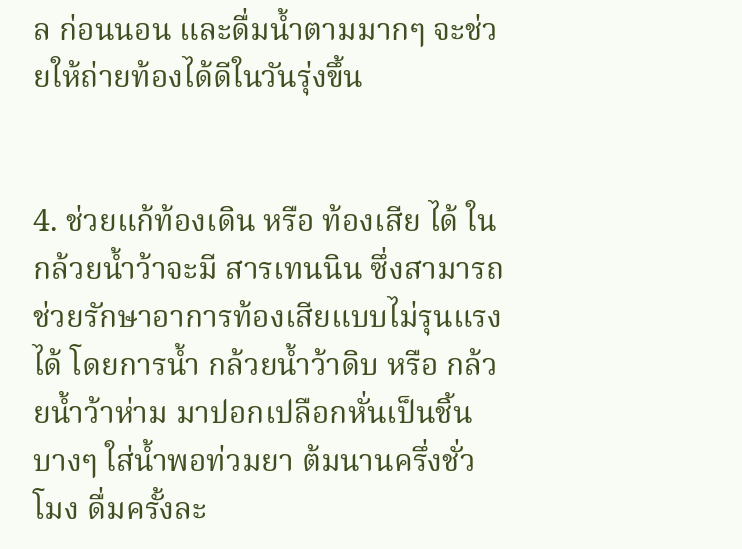ล ก่อนนอน และดื่มน้ำตามมากๆ จะช่วยให้ถ่ายท้องได้ดีในวันรุ่งขึ้น


4. ช่วยแก้ท้องเดิน หรือ ท้องเสีย ได้ ในกล้วยน้ำว้าจะมี สารเทนนิน ซึ่งสามารถช่วยรักษาอาการท้องเสียแบบไม่รุนแรงได้ โดยการน้ำ กล้วยน้ำว้าดิบ หรือ กล้วยน้ำว้าห่าม มาปอกเปลือกหั่นเป็นชิ้นบางๆ ใส่น้ำพอท่วมยา ต้มนานครึ่งชั่วโมง ดื่มครั้งละ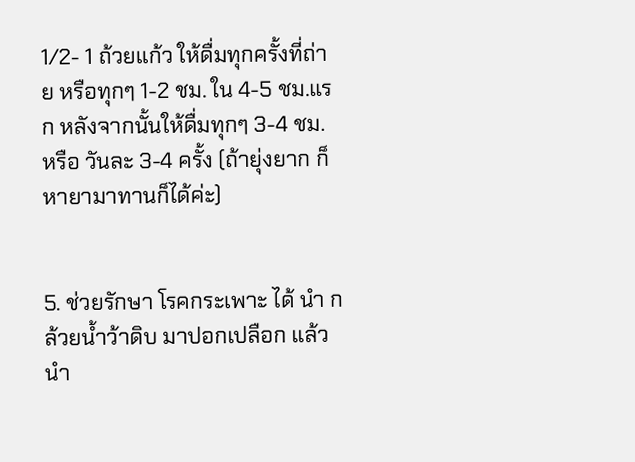1/2- 1 ถ้วยแก้ว ให้ดื่มทุกครั้งที่ถ่าย หรือทุกๆ 1-2 ชม. ใน 4-5 ชม.แรก หลังจากนั้นให้ดื่มทุกๆ 3-4 ชม. หรือ วันละ 3-4 ครั้ง (ถ้ายุ่งยาก ก็หายามาทานก็ได้ค่ะ)


5. ช่วยรักษา โรคกระเพาะ ได้ นำ กล้วยน้ำว้าดิบ มาปอกเปลือก แล้วนำ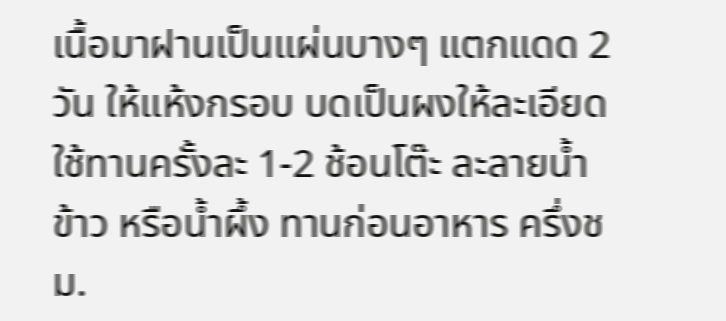เนื้อมาฝานเป็นแผ่นบางๆ แตกแดด 2 วัน ให้แห้งกรอบ บดเป็นผงให้ละเอียด ใช้ทานครั้งละ 1-2 ช้อนโต๊ะ ละลายน้ำข้าว หรือน้ำผึ้ง ทานก่อนอาหาร ครึ่งชม.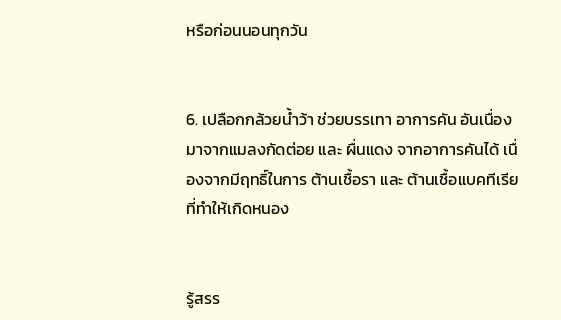หรือก่อนนอนทุกวัน


6. เปลือกกล้วยน้ำว้า ช่วยบรรเทา อาการคัน อันเนื่องมาจากแมลงกัดต่อย และ ผื่นแดง จากอาการคันได้ เนื่องจากมีฤทธิ์ในการ ต้านเชื้อรา และ ต้านเชื้อแบคทีเรีย ที่ทำให้เกิดหนอง


รู้สรร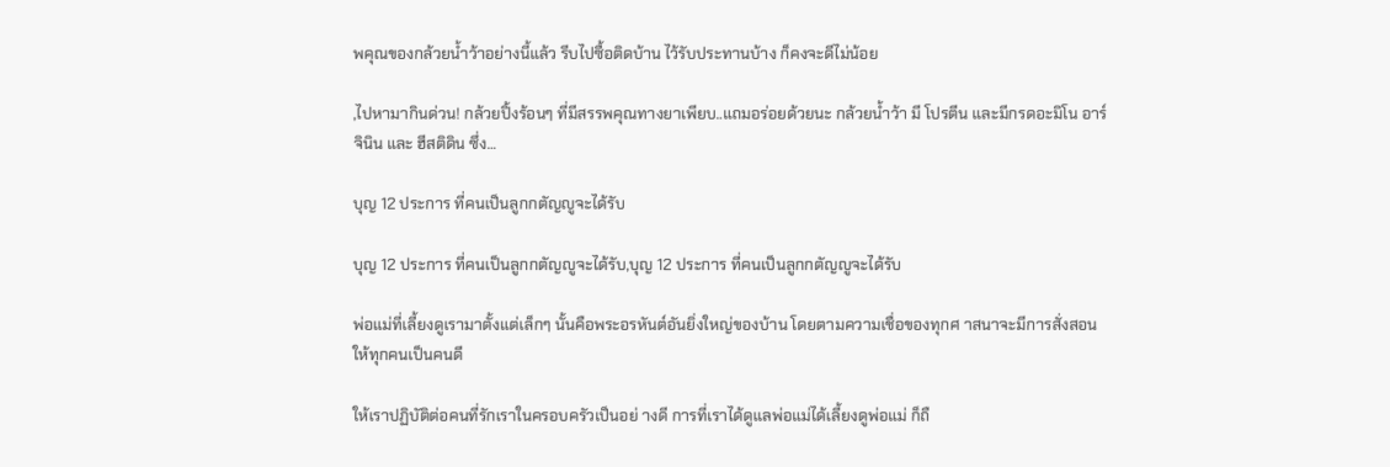พคุณของกล้วยน้ำว้าอย่างนี้แล้ว รีบไปซื้อติดบ้าน ไว้รับประทานบ้าง ก็คงจะดีไม่น้อย

,ไปหามากินด่วน! กล้วยปิ้งร้อนๆ ที่มีสรรพคุณทางยาเพียบ..แถมอร่อยด้วยนะ กล้วยน้ำว้า มี โปรตีน และมีกรดอะมิโน อาร์จินิน และ ฮีสติดิน ซึ่ง...

บุญ 12 ประการ ที่คนเป็นลูกกตัญญูจะได้รับ

บุญ 12 ประการ ที่คนเป็นลูกกตัญญูจะได้รับ,บุญ 12 ประการ ที่คนเป็นลูกกตัญญูจะได้รับ

พ่อแม่ที่เลี้ยงดูเรามาตั้งแต่เล็กๆ นั้นคือพระอรหันต์อันยิ่งใหญ่ของบ้าน โดยตามความเชื่อของทุกศ าสนาจะมีการสั่งสอนให้ทุกคนเป็นคนดี

ให้เราปฏิบัติต่อคนที่รักเราในครอบครัวเป็นอย่ างดี การที่เราได้ดูแลพ่อแม่ได้เลี้ยงดูพ่อแม่ ก็ถื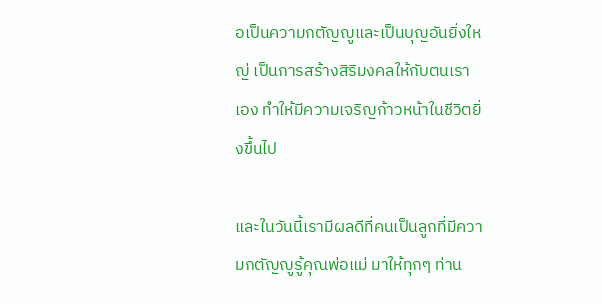อเป็นความกตัญญูและเป็นบุญอันยิ่งใหญ่ เป็นการสร้างสิริมงคลให้กับตนเราเอง ทำให้มีความเจริญก้าวหน้าในชีวิตยิ่งขึ้นไป

และในวันนี้เรามีผลดีที่คนเป็นลูกที่มีความกตัญญูรู้คุณพ่อแม่ มาให้ทุกๆ ท่าน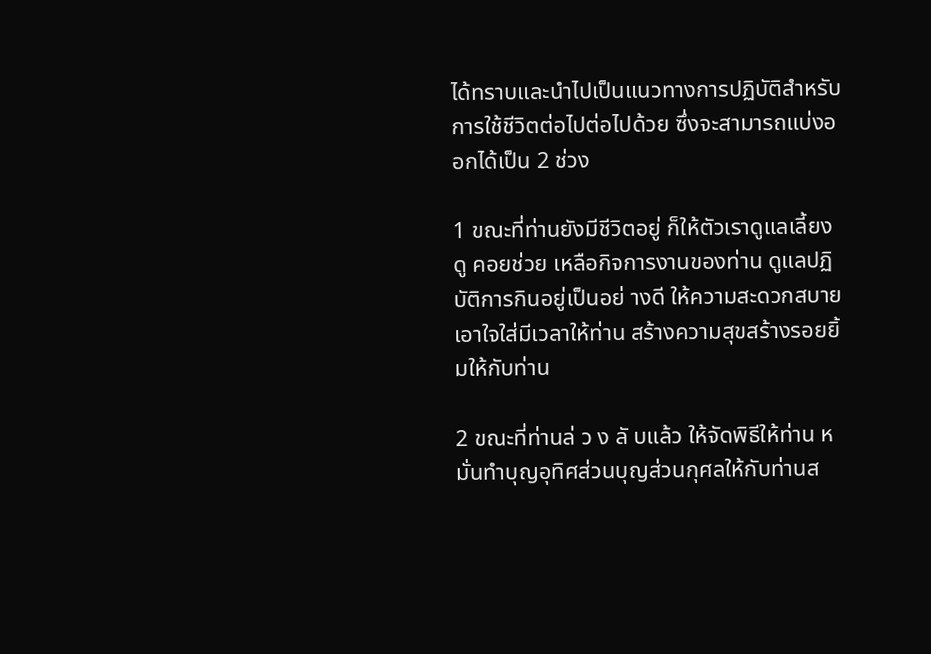ได้ทราบและนำไปเป็นแนวทางการปฏิบัติสำหรับการใช้ชีวิตต่อไปต่อไปด้วย ซึ่งจะสามารถแบ่งออกได้เป็น 2 ช่วง

1 ขณะที่ท่านยังมีชีวิตอยู่ ก็ให้ตัวเราดูแลเลี้ยงดู คอยช่วย เหลือกิจการงานของท่าน ดูแลปฏิบัติการกินอยู่เป็นอย่ างดี ให้ความสะดวกสบายเอาใจใส่มีเวลาให้ท่าน สร้างความสุขสร้างรอยยิ้มให้กับท่าน

2 ขณะที่ท่านล่ ว ง ลั บแล้ว ให้จัดพิธีให้ท่าน หมั่นทำบุญอุทิศส่วนบุญส่วนกุศลให้กับท่านส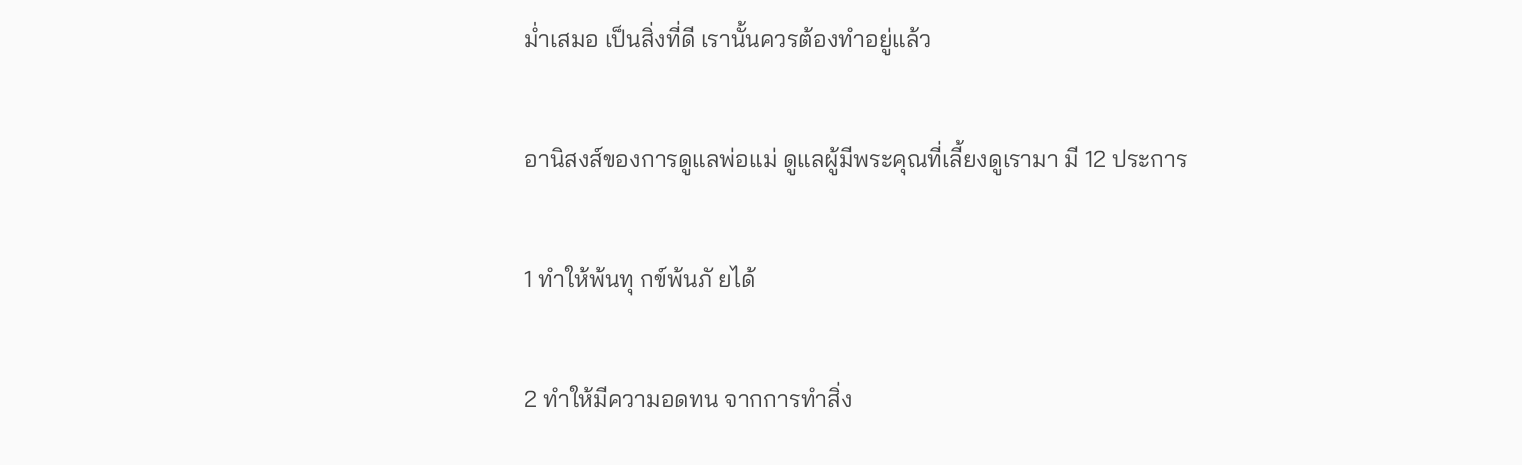ม่ำเสมอ เป็นสิ่งที่ดี เรานั้นควรต้องทำอยู่แล้ว

อานิสงส์ของการดูแลพ่อแม่ ดูแลผู้มีพระคุณที่เลี้ยงดูเรามา มี 12 ประการ

1 ทำให้พ้นทุ กข์พ้นภั ยได้

2 ทำให้มีความอดทน จากการทำสิ่ง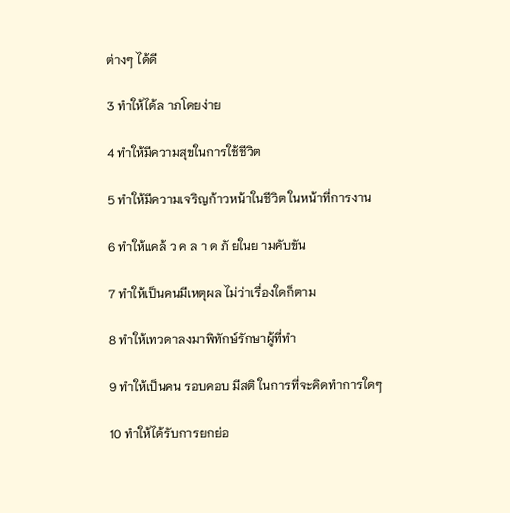ต่างๆ ได้ดี

3 ทำให้ได้ล าภโดยง่าย

4 ทำให้มีความสุขในการใช้ชีวิต

5 ทำให้มีความเจริญก้าวหน้าในชีวิต ในหน้าที่การงาน

6 ทำให้แคล้ ว ค ล า ด ภั ยในย ามคับขัน

7 ทำให้เป็นคนมีเหตุผล ไม่ว่าเรื่องใดก็ตาม

8 ทำให้เทวดาลงมาพิทักษ์รักษาผู้ที่ทำ

9 ทำให้เป็นคน รอบคอบ มีสติ ในการที่จะคิดทำการใดๆ

10 ทำให้ได้รับการยกย่อ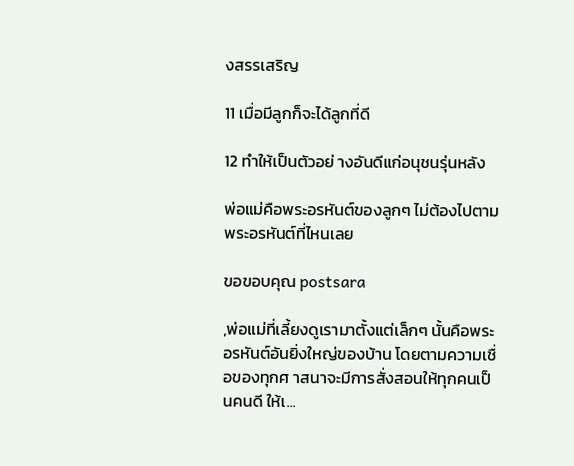งสรรเสริญ

11 เมื่อมีลูกก็จะได้ลูกที่ดี

12 ทำให้เป็นตัวอย่ างอันดีแก่อนุชนรุ่นหลัง

พ่อแม่คือพระอรหันต์ของลูกๆ ไม่ต้องไปตามพระอรหันต์ที่ไหนเลย

ขอขอบคุณ postsara

,พ่อแม่ที่เลี้ยงดูเรามาตั้งแต่เล็กๆ นั้นคือพระอรหันต์อันยิ่งใหญ่ของบ้าน โดยตามความเชื่อของทุกศ าสนาจะมีการสั่งสอนให้ทุกคนเป็นคนดี ให้เ...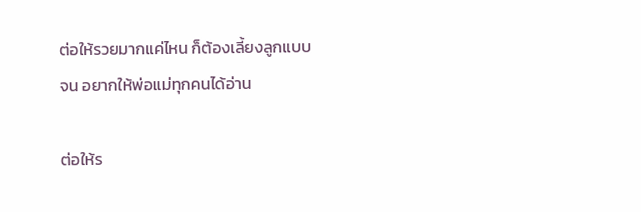ต่อให้รวยมากแค่ไหน ก็ต้องเลี้ยงลูกแบบจน อยากให้พ่อแม่ทุกคนได้อ่าน

ต่อให้ร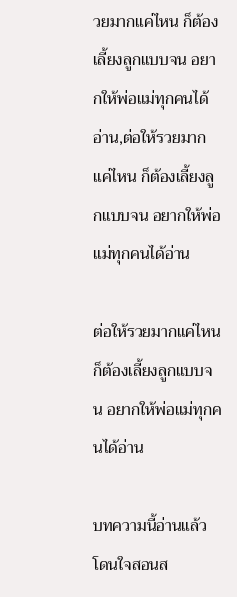วยมากแค่ไหน ก็ต้องเลี้ยงลูกแบบจน อยากให้พ่อแม่ทุกคนได้อ่าน,ต่อให้รวยมากแค่ไหน ก็ต้องเลี้ยงลูกแบบจน อยากให้พ่อแม่ทุกคนได้อ่าน

ต่อให้รวยมากแค่ไหน ก็ต้องเลี้ยงลูกแบบจน อยากให้พ่อแม่ทุกคนได้อ่าน

บทความนี้อ่านแล้วโดนใจสอนส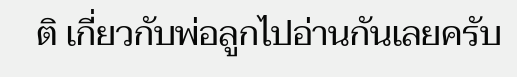ติ เกี่ยวกับพ่อลูกไปอ่านกันเลยครับ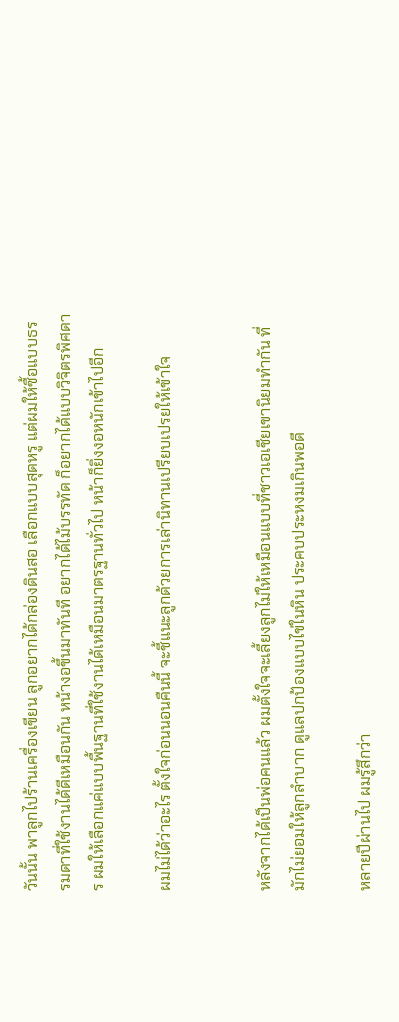วันนั้น พาลูกไปร้านเครื่องเขียน ลูกอยากได้กล่องดินสอ เลือกแบบสุดหรู แต่ผมให้ซื้อแบบธรรมดาที่ใช้งานได้ดีเหมือนกัน หน้างอขึ้นมาทันที อยากได้ไม้บรรทัด ก็อยากได้แบบวิจิตรพิศดาร ผมให้เลือกแค่แบบพื้นฐานที่ใช้งานได้เหมือนมาตรฐานทั่วไป หน้าก็ยิ่งงอหนักเข้าไปอีก

ผมไม่ได้ว่าอะไร ตั้งใจก่อนนอนคืนนี้ จะชี้แนะลูกด้วยการเล่านิทานเปรียบเปรยให้เข้าใจ


หลังจากได้เป็นพ่อคนแล้ว ผมตั้งใจจะเลี้ยงลูกไม่ให้เหมือนแบบที่ชาวเอเชียเขานิยมทำกัน ที่มักไม่ยอมให้ลูกลำบาก ดูแลปกป้องแบบไข่ในหิน ประคบประหงมเกินพอดี

หลายปีผ่านไป ผมรู้สึกว่า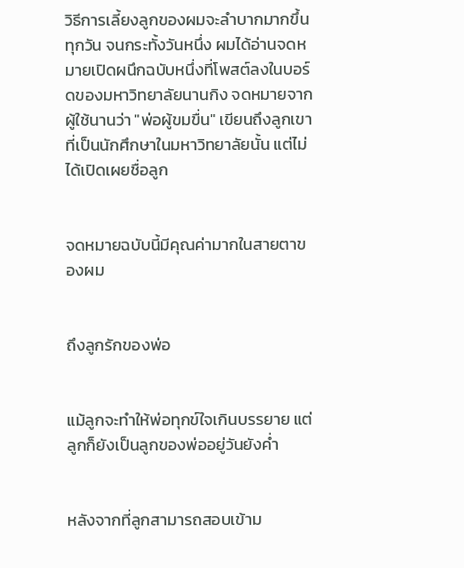วิธีการเลี้ยงลูกของผมจะลำบากมากขึ้นทุกวัน จนกระทั้งวันหนึ่ง ผมได้อ่านจดหมายเปิดผนึกฉบับหนึ่งที่โพสต์ลงในบอร์ดของมหาวิทยาลัยนานกิง จดหมายจากผู้ใช้นานว่า "พ่อผู้ขมขื่น" เขียนถึงลูกเขาที่เป็นนักศึกษาในมหาวิทยาลัยนั้น แต่ไม่ได้เปิดเผยชื่อลูก


จดหมายฉบับนี้มีคุณค่ามากในสายตาของผม


ถึงลูกรักของพ่อ


แม้ลูกจะทำให้พ่อทุกข์ใจเกินบรรยาย แต่ลูกก็ยังเป็นลูกของพ่ออยู่วันยังค่ำ


หลังจากที่ลูกสามารถสอบเข้าม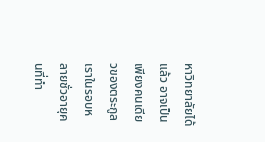หาวิทยาลัยได้แล้ว อาจเป็นเพียงคนเดียวของตระกูลเราในรอบหลายชั่วอายุคนที่ทำ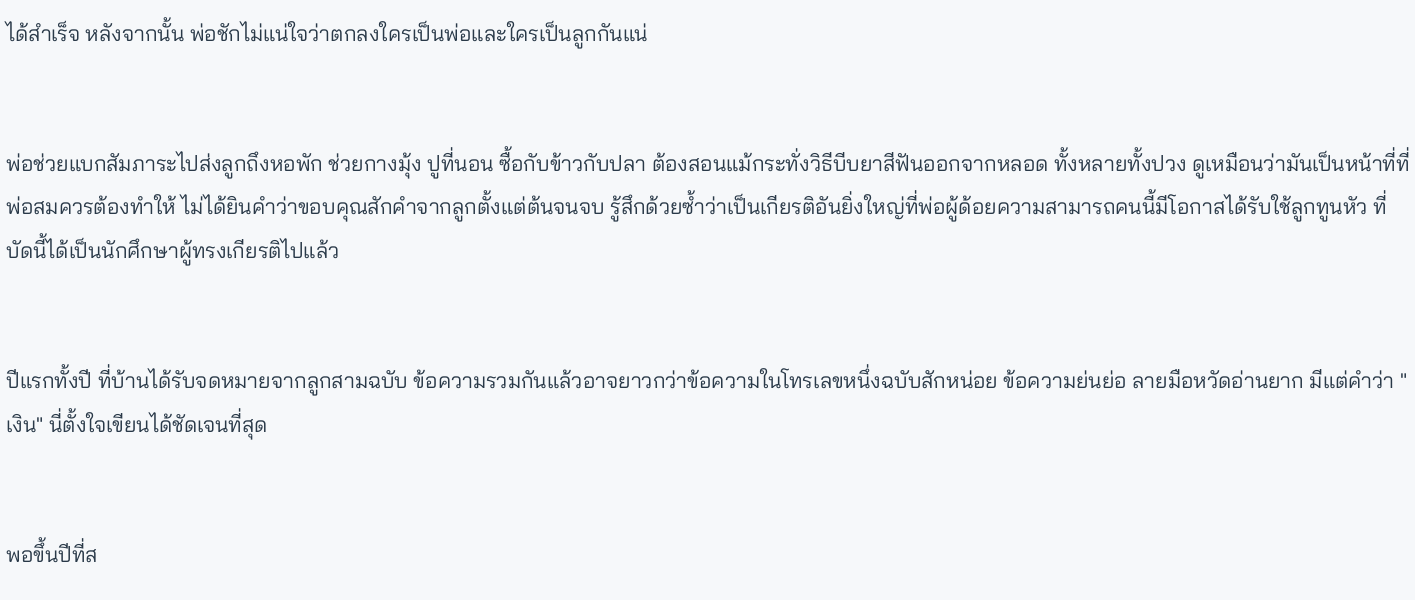ได้สำเร็จ หลังจากนั้น พ่อชักไม่แน่ใจว่าตกลงใครเป็นพ่อและใครเป็นลูกกันแน่


พ่อช่วยแบกสัมภาระไปส่งลูกถึงหอพัก ช่วยกางมุ้ง ปูที่นอน ซื้อกับข้าวกับปลา ต้องสอนแม้กระทั่งวิธีบีบยาสีฟันออกจากหลอด ทั้งหลายทั้งปวง ดูเหมือนว่ามันเป็นหน้าที่ที่พ่อสมควรต้องทำให้ ไม่ได้ยินคำว่าขอบคุณสักคำจากลูกตั้งแต่ต้นจนจบ รู้สึกด้วยซ้ำว่าเป็นเกียรติอันยิ่งใหญ่ที่พ่อผู้ด้อยความสามารถคนนี้มีโอกาสได้รับใช้ลูกทูนหัว ที่บัดนี้ได้เป็นนักศึกษาผู้ทรงเกียรติไปแล้ว


ปีแรกทั้งปี ที่บ้านได้รับจดหมายจากลูกสามฉบับ ข้อความรวมกันแล้วอาจยาวกว่าข้อความในโทรเลขหนึ่งฉบับสักหน่อย ข้อความย่นย่อ ลายมือหวัดอ่านยาก มีแต่คำว่า "เงิน" นี่ตั้งใจเขียนได้ชัดเจนที่สุด


พอขึ้นปีที่ส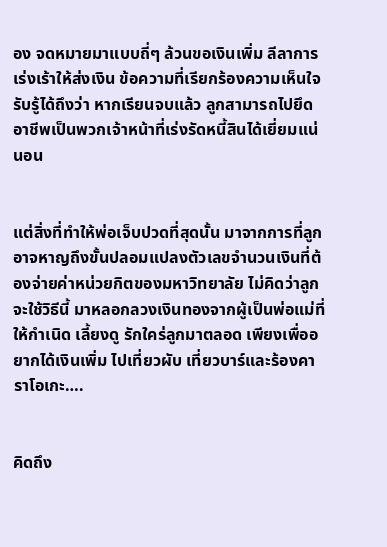อง จดหมายมาแบบถี่ๆ ล้วนขอเงินเพิ่ม ลีลาการเร่งเร้าให้ส่งเงิน ข้อความที่เรียกร้องความเห็นใจ รับรู้ได้ถึงว่า หากเรียนจบแล้ว ลูกสามารถไปยึดอาชีพเป็นพวกเจ้าหน้าที่เร่งรัดหนี้สินได้เยี่ยมแน่นอน


แต่สิ่งที่ทำให้พ่อเจ็บปวดที่สุดนั้น มาจากการที่ลูกอาจหาญถึงขั้นปลอมแปลงตัวเลขจำนวนเงินที่ต้องจ่ายค่าหน่วยกิตของมหาวิทยาลัย ไม่คิดว่าลูกจะใช้วิธีนี้ มาหลอกลวงเงินทองจากผู้เป็นพ่อแม่ที่ให้กำเนิด เลี้ยงดู รักใคร่ลูกมาตลอด เพียงเพื่ออยากได้เงินเพิ่ม ไปเที่ยวผับ เที่ยวบาร์และร้องคาราโอเกะ….


คิดถึง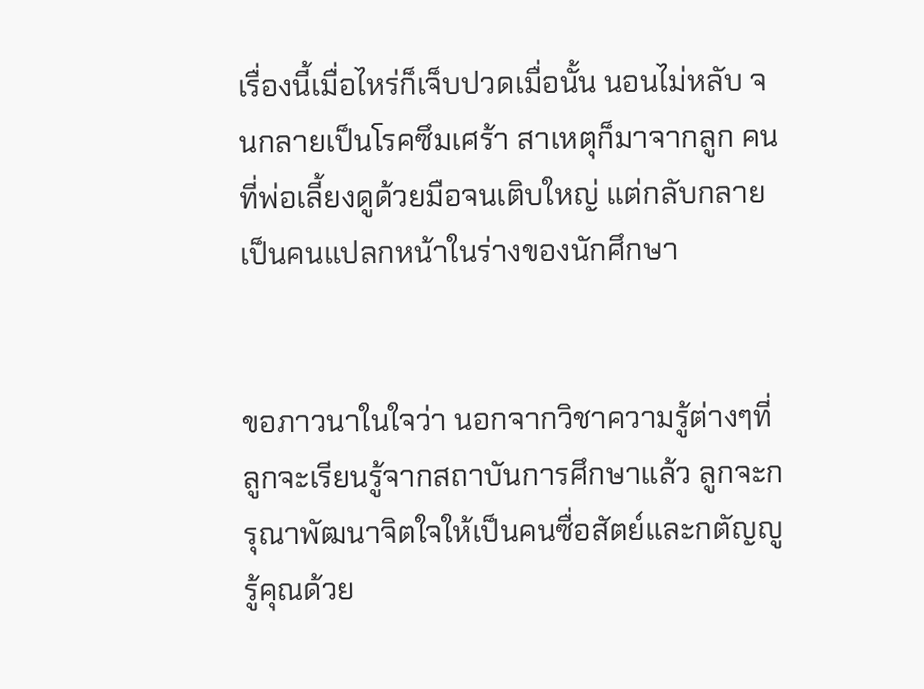เรื่องนี้เมื่อไหร่ก็เจ็บปวดเมื่อนั้น นอนไม่หลับ จนกลายเป็นโรคซึมเศร้า สาเหตุก็มาจากลูก คนที่พ่อเลี้ยงดูด้วยมือจนเติบใหญ่ แต่กลับกลายเป็นคนแปลกหน้าในร่างของนักศึกษา


ขอภาวนาในใจว่า นอกจากวิชาความรู้ต่างๆที่ลูกจะเรียนรู้จากสถาบันการศึกษาแล้ว ลูกจะกรุณาพัฒนาจิตใจให้เป็นคนซื่อสัตย์และกตัญญูรู้คุณด้วย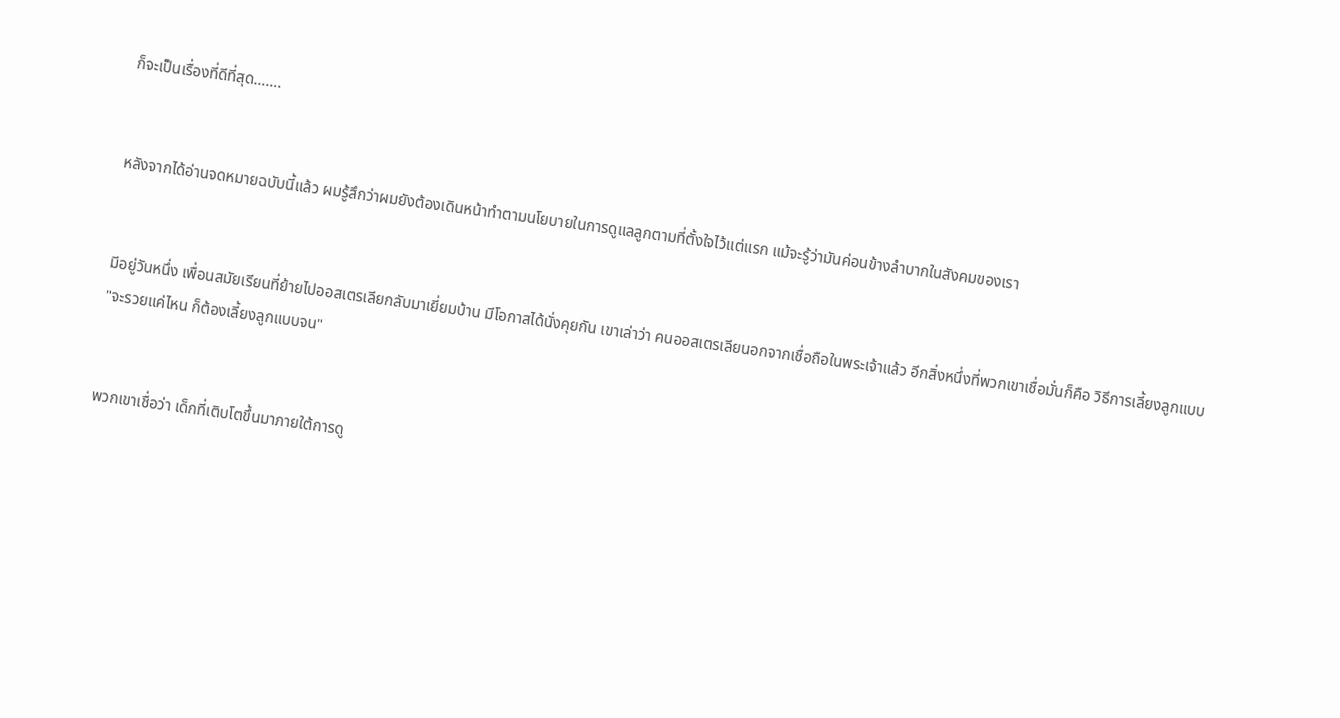ก็จะเป็นเรื่องที่ดีที่สุด…….


หลังจากได้อ่านจดหมายฉบับนี้แล้ว ผมรู้สึกว่าผมยังต้องเดินหน้าทำตามนโยบายในการดูแลลูกตามที่ตั้งใจไว้แต่แรก แม้จะรู้ว่ามันค่อนข้างลำบากในสังคมของเรา


มีอยู่วันหนึ่ง เพื่อนสมัยเรียนที่ย้ายไปออสเตรเลียกลับมาเยี่ยมบ้าน มีโอกาสได้นั่งคุยกัน เขาเล่าว่า คนออสเตรเลียนอกจากเชื่อถือในพระเจ้าแล้ว อีกสิ่งหนึ่งที่พวกเขาเชื่อมั่นก็คือ วิธีการเลี้ยงลูกแบบ "จะรวยแค่ไหน ก็ต้องเลี้ยงลูกแบบจน"


พวกเขาเชื่อว่า เด็กที่เติบโตขึ้นมาภายใต้การดู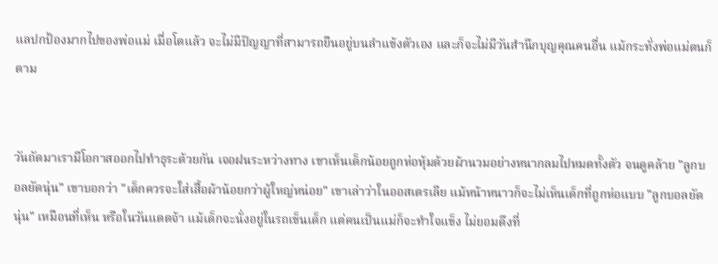แลปกป้องมากไปของพ่อแม่ เมื่อโตแล้ว จะไม่มีปัญญาที่สามารถยืนอยู่บนลำแข้งตัวเอง และก็จะไม่มีวันสำนึกบุญคุณคนอื่น แม้กระทั่งพ่อแม่ตนก็ตาม


วันถัดมาเรามีโอกาสออกไปทำธุระด้วยกัน เจอฝนระหว่างทาง เขาเห็นเด็กน้อยถูกห่อหุ้มด้วยผ้านวมอย่างหนากลมไปหมดทั้งตัว จนดูคล้าย "ลูกบอลยัดนุ่น" เขาบอกว่า "เด็กควรจะใส่เสื้อผ้าน้อยกว่าผู้ใหญ่หน่อย" เขาเล่าว่าในออสเตรเลีย แม้หน้าหนาวก็จะไม่เห็นเด็กที่ถูกห่อแบบ "ลูกบอลยัดนุ่น" เหมือนที่เห็น หรือในวันแดดจ้า แม้เด็กจะนั่งอยู่ในรถเข็นเด็ก แต่คนเป็นแม่ก็จะทำใจแข็ง ไม่ยอมดึงที่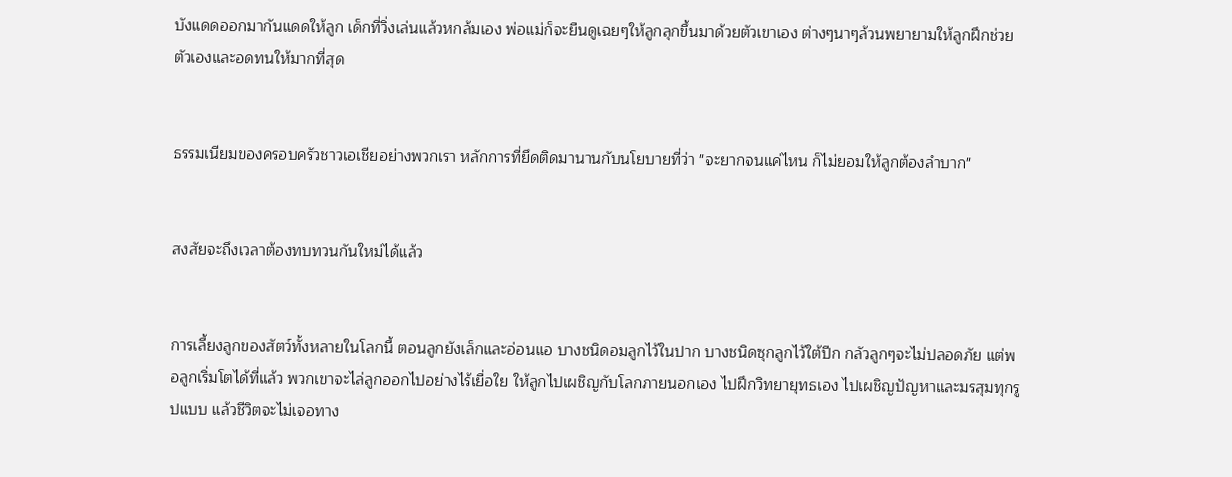บังแดดออกมากันแดดให้ลูก เด็กที่วิ่งเล่นแล้วหกล้มเอง พ่อแม่ก็จะยืนดูเฉยๆให้ลูกลุกขึ้นมาด้วยตัวเขาเอง ต่างๆนาๆล้วนพยายามให้ลูกฝึกช่วยตัวเองและอดทนให้มากที่สุด


ธรรมเนียมของครอบครัวชาวเอเชียอย่างพวกเรา หลักการที่ยึดติดมานานกับนโยบายที่ว่า "จะยากจนแค่ไหน ก็ไม่ยอมให้ลูกต้องลำบาก"


สงสัยจะถึงเวลาต้องทบทวนกันใหม่ได้แล้ว


การเลี้ยงลูกของสัตว์ทั้งหลายในโลกนี้ ตอนลูกยังเล็กและอ่อนแอ บางชนิดอมลูกไว้ในปาก บางชนิดซุกลูกไว้ใต้ปีก กลัวลูกๆจะไม่ปลอดภัย แต่พอลูกเริ่มโตได้ที่แล้ว พวกเขาจะไล่ลูกออกไปอย่างไร้เยื่อใย ให้ลูกไปเผชิญกับโลกภายนอกเอง ไปฝึกวิทยายุทธเอง ไปเผชิญปัญหาและมรสุมทุกรูปแบบ แล้วชีวิตจะไม่เจอทาง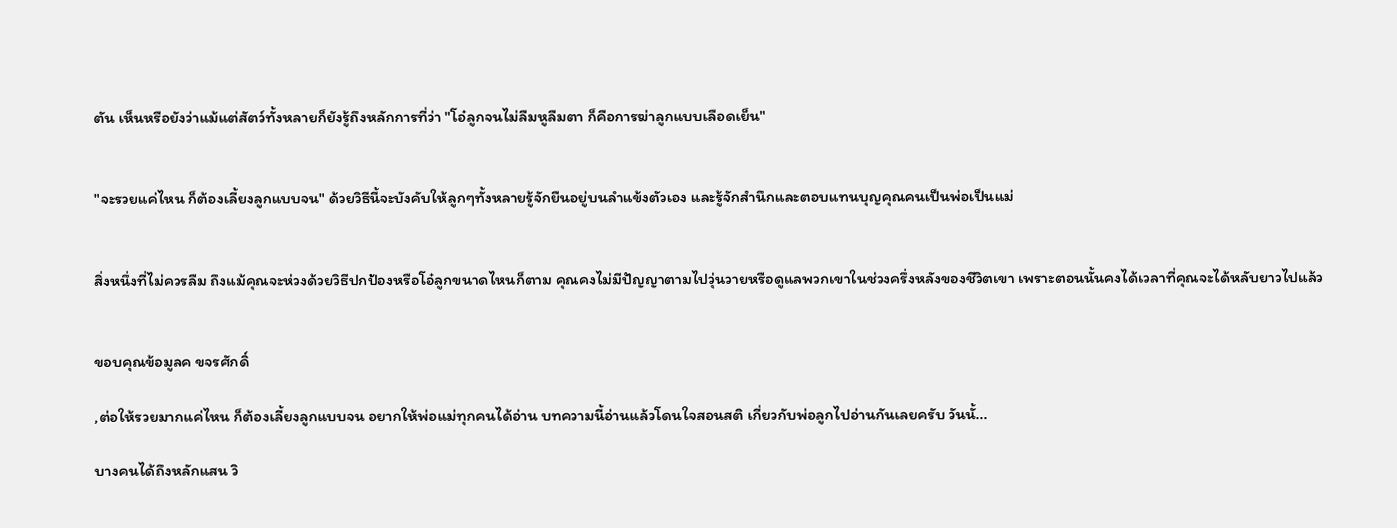ตัน เห็นหรือยังว่าแม้แต่สัตว์ทั้งหลายก็ยังรู้ถึงหลักการที่ว่า "โอ๋ลูกจนไม่ลืมหูลืมตา ก็คือการฆ่าลูกแบบเลือดเย็น"


"จะรวยแค่ไหน ก็ต้องเลี้ยงลูกแบบจน" ด้วยวิธีนี้จะบังคับให้ลูกๆทั้งหลายรู้จักยืนอยู่บนลำแข้งตัวเอง และรู้จักสำนึกและตอบแทนบุญคุณคนเป็นพ่อเป็นแม่


สิ่งหนึ่งที่ไม่ควรลืม ถึงแม้คุณจะห่วงด้วยวิธีปกป้องหรือโอ๋ลูกขนาดไหนก็ตาม คุณคงไม่มีปัญญาตามไปวุ่นวายหรือดูแลพวกเขาในช่วงครึ่งหลังของชีวิตเขา เพราะตอนนั้นคงได้เวลาที่คุณจะได้หลับยาวไปแล้ว


ขอบคุณข้อมูลค ขจรศักดิ์

,ต่อให้รวยมากแค่ไหน ก็ต้องเลี้ยงลูกแบบจน อยากให้พ่อแม่ทุกคนได้อ่าน บทความนี้อ่านแล้วโดนใจสอนสติ เกี่ยวกับพ่อลูกไปอ่านกันเลยครับ วันนั้...

บางคนได้ถึงหลักแสน วิ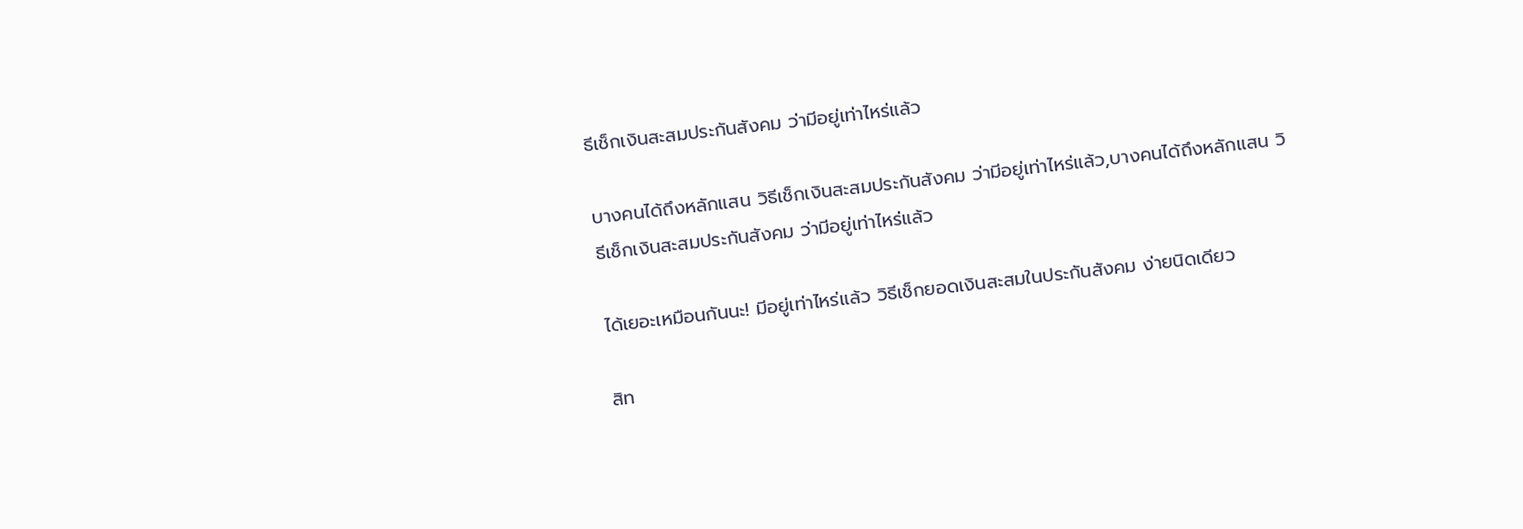ธีเช็กเงินสะสมประกันสังคม ว่ามีอยู่เท่าไหร่แล้ว

บางคนได้ถึงหลักแสน วิธีเช็กเงินสะสมประกันสังคม ว่ามีอยู่เท่าไหร่แล้ว,บางคนได้ถึงหลักแสน วิธีเช็กเงินสะสมประกันสังคม ว่ามีอยู่เท่าไหร่แล้ว

ได้เยอะเหมือนกันนะ! มีอยู่เท่าไหร่แล้ว วิธีเช็กยอดเงินสะสมในประกันสังคม ง่ายนิดเดียว

สิท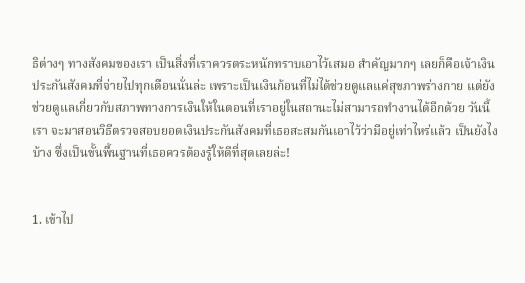ธิต่างๆ ทางสังคมของเรา เป็นสิ่งที่เราควรตระหนักทราบเอาไว้เสมอ สำคัญมากๆ เลยก็คือเจ้าเงินประกันสังคมที่จ่ายไปทุกเดือนนั่นล่ะ เพราะเป็นเงินก้อนที่ไม่ได้ช่วยดูแลแค่สุขภาพร่างกาย แต่ยังช่วยดูแลเกี่ยวกับสภาพทางการเงินให้ในตอนที่เราอยู่ในสถานะไม่สามารถทำงานได้อีกด้วย วันนี้เรา จะมาสอนวิธีตรวจสอบยอดเงินประกันสังคมที่เธอสะสมกันเอาไว้ว่ามีอยู่เท่าไหร่แล้ว เป็นยังไงบ้าง ซึ่งเป็นขั้นพื้นฐานที่เธอควรต้องรู้ให้ดีที่สุดเลยล่ะ!


1. เข้าไป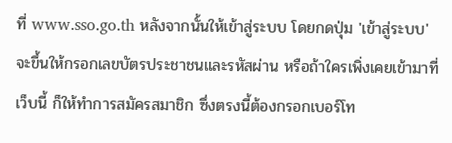ที่ www.sso.go.th หลังจากนั้นให้เข้าสู่ระบบ โดยกดปุ่ม 'เข้าสู่ระบบ' จะขึ้นให้กรอกเลขบัตรประชาชนและรหัสผ่าน หรือถ้าใครเพิ่งเคยเข้ามาที่เว็บนี้ ก็ให้ทำการสมัครสมาชิก ซึ่งตรงนี้ต้องกรอกเบอร์โท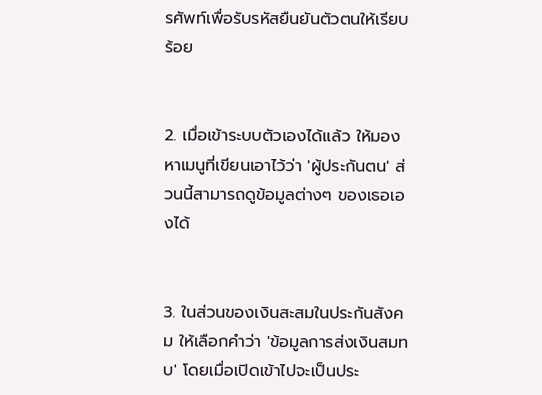รศัพท์เพื่อรับรหัสยืนยันตัวตนให้เรียบร้อย


2. เมื่อเข้าระบบตัวเองได้แล้ว ให้มองหาเมนูที่เขียนเอาไว้ว่า 'ผู้ประกันตน' ส่วนนี้สามารถดูข้อมูลต่างๆ ของเธอเองได้


3. ในส่วนของเงินสะสมในประกันสังคม ให้เลือกคำว่า 'ข้อมูลการส่งเงินสมทบ' โดยเมื่อเปิดเข้าไปจะเป็นประ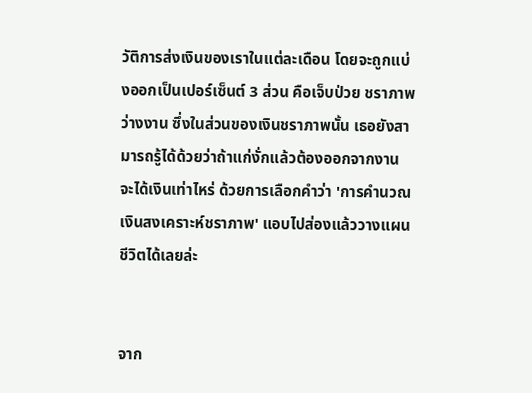วัติการส่งเงินของเราในแต่ละเดือน โดยจะถูกแบ่งออกเป็นเปอร์เซ็นต์ 3 ส่วน คือเจ็บป่วย ชราภาพ ว่างงาน ซึ่งในส่วนของเงินชราภาพนั้น เธอยังสามารถรู้ได้ด้วยว่าถ้าแก่งั่กแล้วต้องออกจากงาน จะได้เงินเท่าไหร่ ด้วยการเลือกคำว่า 'การคำนวณเงินสงเคราะห์ชราภาพ' แอบไปส่องแล้ววางแผนชีวิตได้เลยล่ะ


จาก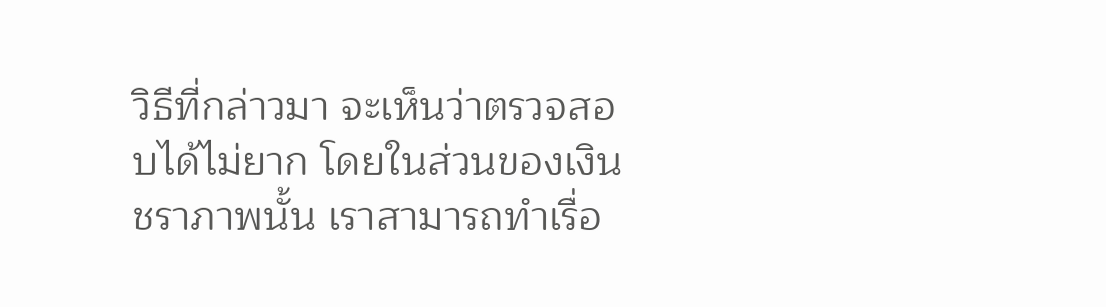วิธีที่กล่าวมา จะเห็นว่าตรวจสอบได้ไม่ยาก โดยในส่วนของเงินชราภาพนั้น เราสามารถทำเรื่อ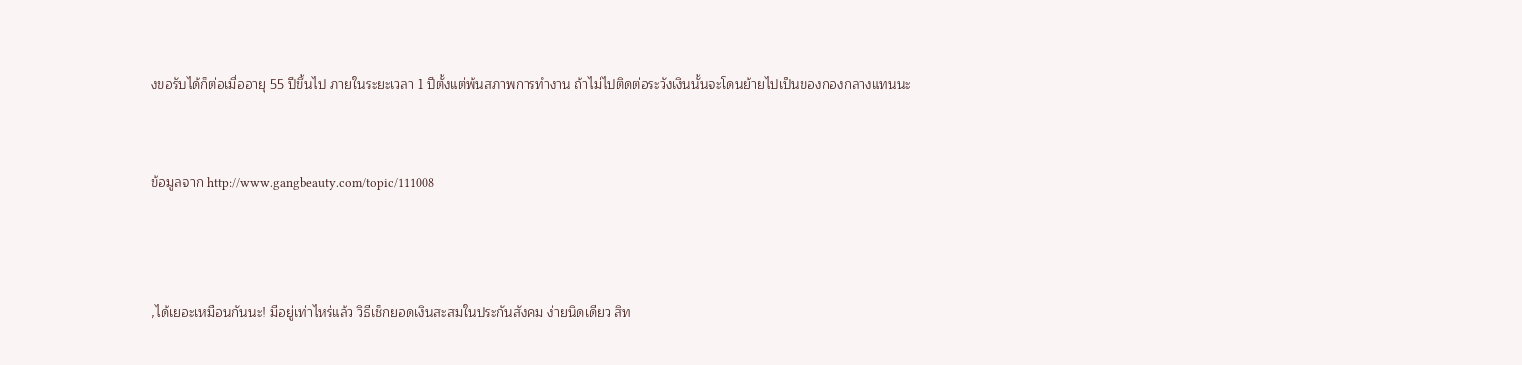งขอรับได้ก็ต่อเมื่ออายุ 55 ปีขึ้นไป ภายในระยะเวลา 1 ปีตั้งแต่พ้นสภาพการทำงาน ถ้าไม่ไปติดต่อระวังเงินนั้นจะโดนย้ายไปเป็นของกองกลางแทนนะ


ข้อมูลจาก http://www.gangbeauty.com/topic/111008



,ได้เยอะเหมือนกันนะ! มีอยู่เท่าไหร่แล้ว วิธีเช็กยอดเงินสะสมในประกันสังคม ง่ายนิดเดียว สิท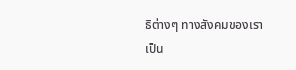ธิต่างๆ ทางสังคมของเรา เป็น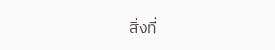สิ่งที่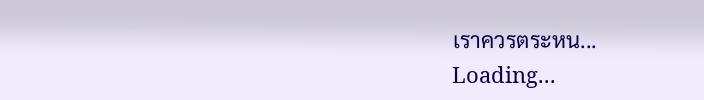เราควรตระหน...
Loading...